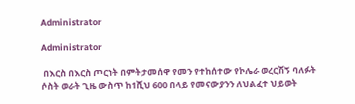Administrator

Administrator

 በእርስ በእርስ ጦርነት በምትታመሰዋ የመን የተከሰተው የኮሌራ ወረርሽኝ ባለፉት ሶስት ወራት ጊዜ ውስጥ ከ1ሺህ 600 በላይ የመናውያንን ለህልፈተ ህይወት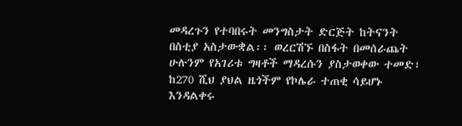መዳረጉን የተባበሩት መንግስታት ድርጅት ከትናንት በስቲያ አስታውቋል፡፡ ወረርሽኙ በስፋት በመሰራጨት ሁሉንም የአገሪቱ ግዛቶች ማዳረሱን ያስታወቀው ተመድ፣ ከ270 ሺህ ያህል ዜጎችም የኮሌራ ተጠቂ ሳይሆኑ እንዳልቀሩ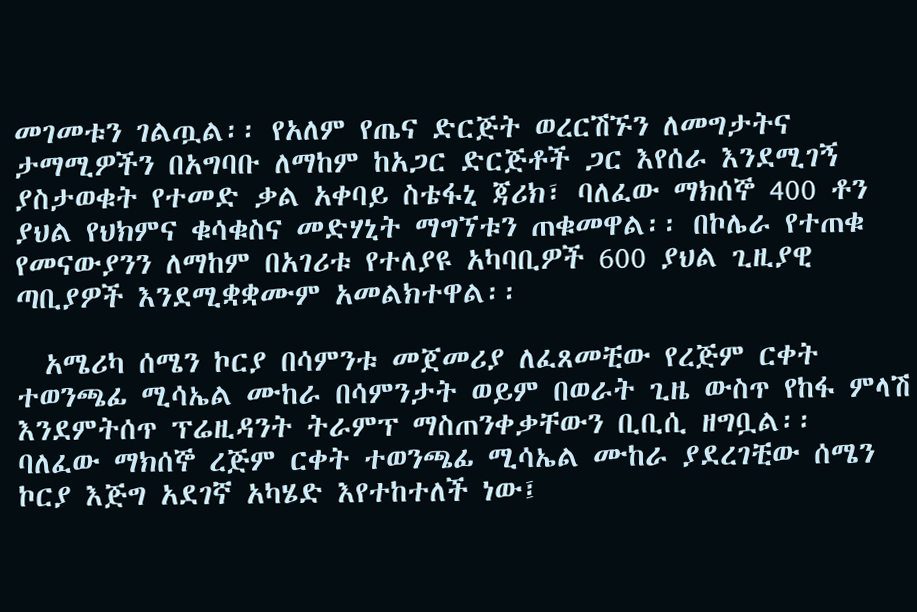መገመቱን ገልጧል፡፡ የአለም የጤና ድርጅት ወረርሽኙን ለመግታትና
ታማሚዎችን በአግባቡ ለማከም ከአጋር ድርጅቶች ጋር እየሰራ እንደሚገኝ ያስታወቁት የተመድ ቃል አቀባይ ስቴፋኒ ጃሪክ፣ ባለፈው ማክሰኞ 400 ቶን ያህል የህክምና ቁሳቁስና መድሃኒት ማግኘቱን ጠቁመዋል፡፡ በኮሌራ የተጠቁ የመናውያንን ለማከም በአገሪቱ የተለያዩ አካባቢዎች 600 ያህል ጊዚያዊ ጣቢያዎች እንደሚቋቋሙም አመልክተዋል፡፡

  አሜሪካ ሰሜን ኮርያ በሳምንቱ መጀመሪያ ለፈጸመቺው የረጅም ርቀት ተወንጫፊ ሚሳኤል ሙከራ በሳምንታት ወይም በወራት ጊዜ ውስጥ የከፋ ምላሽ እንደምትሰጥ ፕሬዚዳንት ትራምፕ ማስጠንቀቃቸውን ቢቢሲ ዘግቧል፡፡
ባለፈው ማክሰኞ ረጅም ርቀት ተወንጫፊ ሚሳኤል ሙከራ ያደረገቺው ሰሜን ኮርያ እጅግ አደገኛ አካሄድ እየተከተለች ነው፤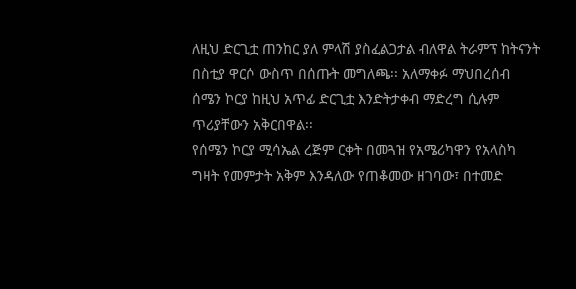ለዚህ ድርጊቷ ጠንከር ያለ ምላሽ ያስፈልጋታል ብለዋል ትራምፕ ከትናንት በስቲያ ዋርሶ ውስጥ በሰጡት መግለጫ፡፡ አለማቀፉ ማህበረሰብ ሰሜን ኮርያ ከዚህ አጥፊ ድርጊቷ እንድትታቀብ ማድረግ ሲሉም ጥሪያቸውን አቅርበዋል፡፡
የሰሜን ኮርያ ሚሳኤል ረጅም ርቀት በመጓዝ የአሜሪካዋን የአላስካ ግዛት የመምታት አቅም እንዳለው የጠቆመው ዘገባው፣ በተመድ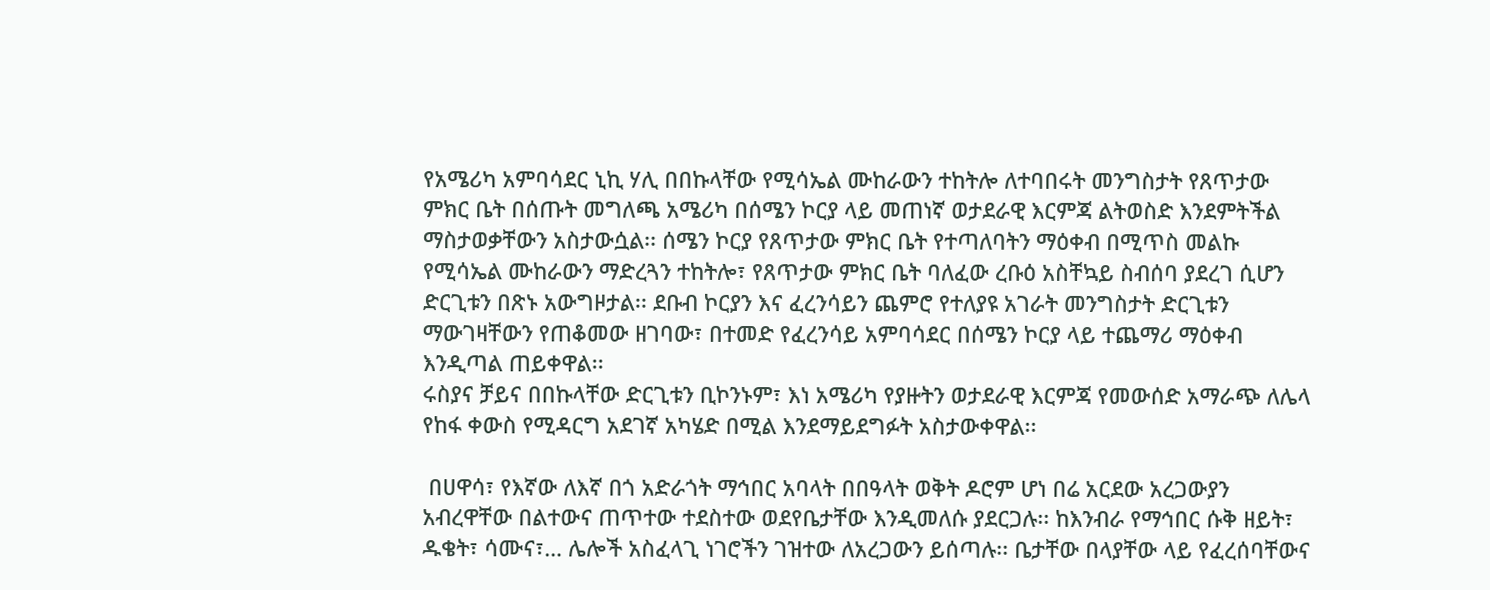የአሜሪካ አምባሳደር ኒኪ ሃሊ በበኩላቸው የሚሳኤል ሙከራውን ተከትሎ ለተባበሩት መንግስታት የጸጥታው ምክር ቤት በሰጡት መግለጫ አሜሪካ በሰሜን ኮርያ ላይ መጠነኛ ወታደራዊ እርምጃ ልትወስድ እንደምትችል ማስታወቃቸውን አስታውሷል፡፡ ሰሜን ኮርያ የጸጥታው ምክር ቤት የተጣለባትን ማዕቀብ በሚጥስ መልኩ የሚሳኤል ሙከራውን ማድረጓን ተከትሎ፣ የጸጥታው ምክር ቤት ባለፈው ረቡዕ አስቸኳይ ስብሰባ ያደረገ ሲሆን ድርጊቱን በጽኑ አውግዞታል፡፡ ደቡብ ኮርያን እና ፈረንሳይን ጨምሮ የተለያዩ አገራት መንግስታት ድርጊቱን ማውገዛቸውን የጠቆመው ዘገባው፣ በተመድ የፈረንሳይ አምባሳደር በሰሜን ኮርያ ላይ ተጨማሪ ማዕቀብ እንዲጣል ጠይቀዋል፡፡
ሩስያና ቻይና በበኩላቸው ድርጊቱን ቢኮንኑም፣ እነ አሜሪካ የያዙትን ወታደራዊ እርምጃ የመውሰድ አማራጭ ለሌላ የከፋ ቀውስ የሚዳርግ አደገኛ አካሄድ በሚል እንደማይደግፉት አስታውቀዋል፡፡

 በሀዋሳ፣ የእኛው ለእኛ በጎ አድራጎት ማኅበር አባላት በበዓላት ወቅት ዶሮም ሆነ በሬ አርደው አረጋውያን አብረዋቸው በልተውና ጠጥተው ተደስተው ወደየቤታቸው እንዲመለሱ ያደርጋሉ፡፡ ከእንብራ የማኅበር ሱቅ ዘይት፣ ዱቄት፣ ሳሙና፣… ሌሎች አስፈላጊ ነገሮችን ገዝተው ለአረጋውን ይሰጣሉ፡፡ ቤታቸው በላያቸው ላይ የፈረሰባቸውና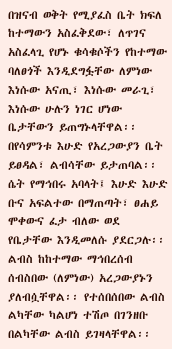በዝናብ ወቅት የሚያፈስ ቤት ክፍለ ከተማውን አስፈቅደው፣ ለጥገና አስፈላጊ የሆኑ ቁሳቁሶችን የከተማው ባለፀጎች እንዲደግፏቸው ለምነው እነሱው አናጢ፣ እነሱው መራጊ፣ እነሱው ሁሉን ነገር ሆነው ቤታቸውን ይጠግኑላቸዋል፡፡
በየሳምንቱ እሁድ የአረጋውያን ቤት ይፀዳል፣ ልብሳቸው ይታጠባል፡፡ ሴት የማኅበሩ አባላት፤ እሁድ እሁድ ቡና አፍልተው በማጠጣት፣ ፀሐይ ሞቀውና ፈታ ብለው ወደ የቤታቸው እንዲመለሱ ያደርጋሉ፡፡ ልብስ ከከተማው ማኅበረሰብ ሰብስበው (ለምነው) አረጋውያኑን ያለብሷቸዋል፡፡ የተሰበሰበው ልብስ ልካቸው ካልሆነ ተሽጦ በገንዘቡ በልካቸው ልብስ ይገዛላቸዋል፡፡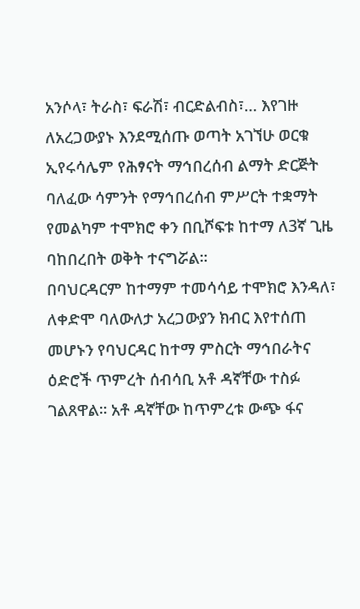አንሶላ፣ ትራስ፣ ፍራሽ፣ ብርድልብስ፣… እየገዙ ለአረጋውያኑ እንደሚሰጡ ወጣት አገኘሁ ወርቁ ኢየሩሳሌም የሕፃናት ማኅበረሰብ ልማት ድርጅት ባለፈው ሳምንት የማኅበረሰብ ምሥርት ተቋማት የመልካም ተሞክሮ ቀን በቢሾፍቱ ከተማ ለ3ኛ ጊዜ ባከበረበት ወቅት ተናግሯል፡፡
በባህርዳርም ከተማም ተመሳሳይ ተሞክሮ እንዳለ፣ ለቀድሞ ባለውለታ አረጋውያን ክብር እየተሰጠ መሆኑን የባህርዳር ከተማ ምስርት ማኅበራትና ዕድሮች ጥምረት ሰብሳቢ አቶ ዳኛቸው ተስፉ ገልጸዋል፡፡ አቶ ዳኛቸው ከጥምረቱ ውጭ ፋና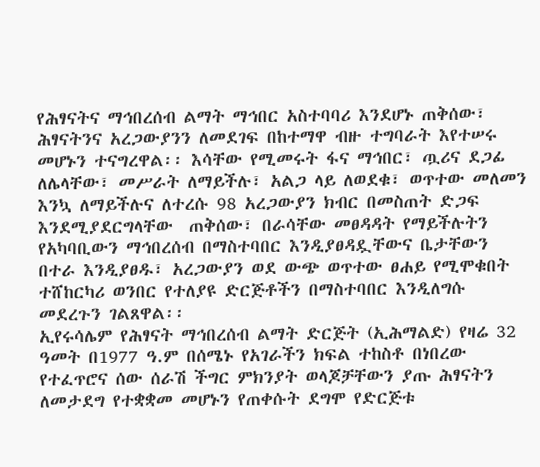የሕፃናትና ማኅበረሰብ ልማት ማኅበር አስተባባሪ እንደሆኑ ጠቅሰው፣ ሕፃናትንና አረጋውያንን ለመደገፍ በከተማዋ ብዙ ተግባራት እየተሠሩ መሆኑን ተናግረዋል፡፡ እሳቸው የሚመሩት ፋና ማኅበር፣ ጧሪና ደጋፊ ለሌላቸው፣ መሥራት ለማይችሉ፣ አልጋ ላይ ለወደቁ፣ ወጥተው መለመን እንኳ ለማይችሉና ለተረሱ 98 አረጋውያን ክብር በመስጠት ድጋፍ እንደሚያደርግላቸው  ጠቅሰው፣ በራሳቸው መፀዳዳት የማይችሉትን የአካባቢውን ማኅበረሰብ በማስተባበር እንዲያፀዳዷቸውና ቤታቸውን በተራ እንዲያፀዱ፣ አረጋውያን ወደ ውጭ ወጥተው ፀሐይ የሚሞቁበት ተሸከርካሪ ወንበር የተለያዩ ድርጅቶችን በማስተባበር እንዲለግሱ መደረጉን ገልጸዋል፡፡
ኢየሩሳሌም የሕፃናት ማኅበረሰብ ልማት ድርጅት (ኢሕማልድ) የዛሬ 32 ዓመት በ1977 ዓ.ም በሰሜኑ የአገራችን ክፍል ተከስቶ በነበረው የተፈጥሮና ሰው ሰራሽ ችግር ምክንያት ወላጆቻቸውን ያጡ ሕፃናትን ለመታደግ የተቋቋመ መሆኑን የጠቀሱት ደግሞ የድርጅቱ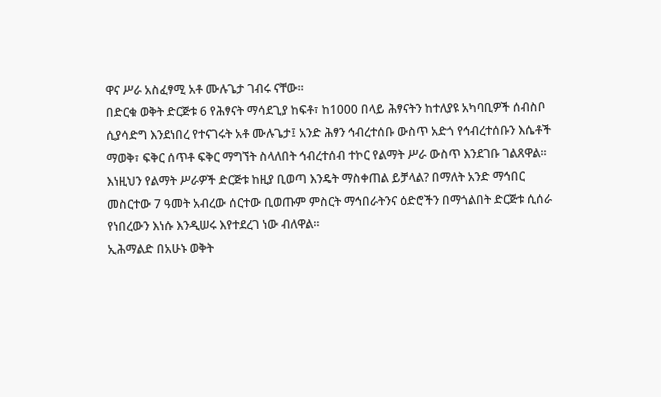ዋና ሥራ አስፈፃሚ አቶ ሙሉጌታ ገብሩ ናቸው፡፡
በድርቁ ወቅት ድርጅቱ 6 የሕፃናት ማሳደጊያ ከፍቶ፣ ከ1000 በላይ ሕፃናትን ከተለያዩ አካባቢዎች ሰብስቦ ሲያሳድግ እንደነበረ የተናገሩት አቶ ሙሉጌታ፤ አንድ ሕፃን ኅብረተሰቡ ውስጥ አድጎ የኅብረተሰቡን እሴቶች ማወቅ፣ ፍቅር ሰጥቶ ፍቅር ማግኘት ስላለበት ኅብረተሰብ ተኮር የልማት ሥራ ውስጥ እንደገቡ ገልጸዋል፡፡
እነዚህን የልማት ሥራዎች ድርጅቱ ከዚያ ቢወጣ እንዴት ማስቀጠል ይቻላል? በማለት አንድ ማኅበር መስርተው 7 ዓመት አብረው ሰርተው ቢወጡም ምስርት ማኅበራትንና ዕድሮችን በማጎልበት ድርጅቱ ሲሰራ የነበረውን እነሱ እንዲሠሩ እየተደረገ ነው ብለዋል፡፡
ኢሕማልድ በአሁኑ ወቅት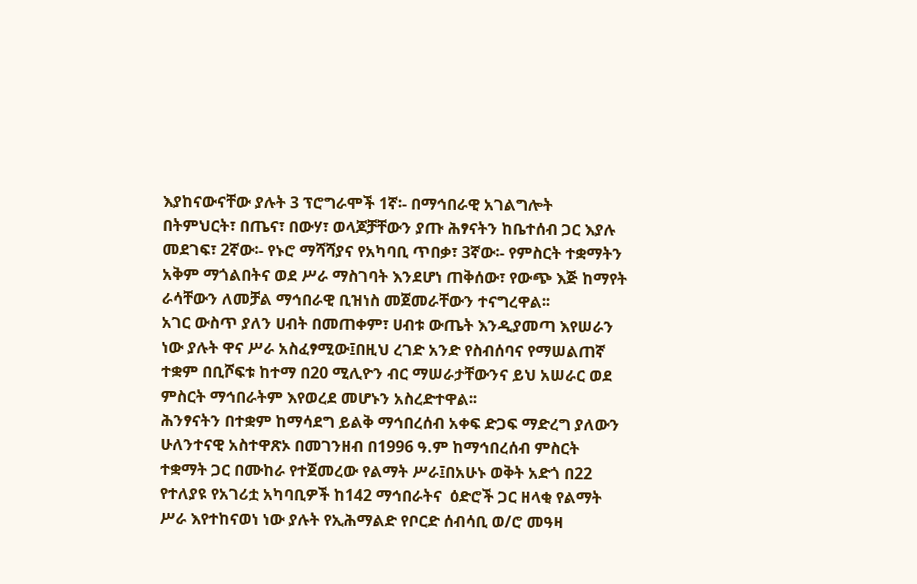እያከናውናቸው ያሉት 3 ፕሮግራሞች 1ኛ፡- በማኅበራዊ አገልግሎት በትምህርት፣ በጤና፣ በውሃ፣ ወላጆቻቸውን ያጡ ሕፃናትን ከቤተሰብ ጋር እያሉ መደገፍ፣ 2ኛው፡- የኑሮ ማሻሻያና የአካባቢ ጥበቃ፣ 3ኛው፡- የምስርት ተቋማትን አቅም ማጎልበትና ወደ ሥራ ማስገባት እንደሆነ ጠቅሰው፣ የውጭ እጅ ከማየት ራሳቸውን ለመቻል ማኅበራዊ ቢዝነስ መጀመራቸውን ተናግረዋል፡፡
አገር ውስጥ ያለን ሀብት በመጠቀም፣ ሀብቱ ውጤት እንዲያመጣ እየሠራን ነው ያሉት ዋና ሥራ አስፈፃሚው፤በዚህ ረገድ አንድ የስብሰባና የማሠልጠኛ ተቋም በቢሾፍቱ ከተማ በ20 ሚሊዮን ብር ማሠራታቸውንና ይህ አሠራር ወደ ምስርት ማኅበራትም እየወረደ መሆኑን አስረድተዋል፡፡
ሕንፃናትን በተቋም ከማሳደግ ይልቅ ማኅበረሰብ አቀፍ ድጋፍ ማድረግ ያለውን ሁለንተናዊ አስተዋጽኦ በመገንዘብ በ1996 ዓ.ም ከማኅበረሰብ ምስርት ተቋማት ጋር በሙከራ የተጀመረው የልማት ሥራ፤በአሁኑ ወቅት አድጎ በ22 የተለያዩ የአገሪቷ አካባቢዎች ከ142 ማኅበራትና  ዕድሮች ጋር ዘላቂ የልማት ሥራ እየተከናወነ ነው ያሉት የኢሕማልድ የቦርድ ሰብሳቢ ወ/ሮ መዓዛ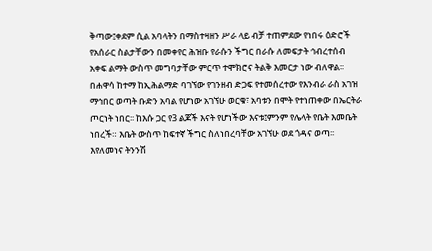ቅጣው፤ቀደም ሲል አባላትን በማስተዛዘን ሥራ ላይ ብቻ ተጠምደው የነበሩ ዕድሮች የአሰራር ስልታቸውን በመቀየር ሕዝቡ የራሱን ችግር በራሱ ለመፍታት ኅብረተሰብ አቀፍ ልማት ውስጥ መግባታቸው ምርጥ ተሞክሮና ትልቅ እመርታ ነው ብለዋል፡፡
በሐዋሳ ከተማ ከኢሕልማድ ባገኘው የገንዘብ ድጋፍ የተመሰረተው የእንብራ ራስ አገዝ ማኅበር ወጣት ቡድን አባል የሆነው አገኘሁ ወርቁ፣ አባቱን በሞት የተነጠቀው በኤርትራ ጦርነት ነበር፡፡ ከእሱ ጋር የ3 ልጆች እናት የሆነችው እናቱ፤ምንም የሌላት የቤት እመቤት ነበረች። እቤት ውስጥ ከፍተኛ ችግር ስለነበረባቸው አገኘሁ ወደ ጎዳና ወጣ፡፡ እየለመነና ትንንሽ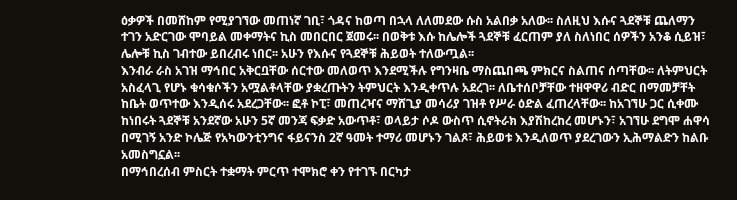ዕቃዎች በመሸከም የሚያገኘው መጠነኛ ገቢ፣ ጎዳና ከወጣ በኋላ ለለመደው ሱስ አልበቃ አለው፡፡ ስለዚህ እሱና ጓደኞቹ ጨለማን ተገን አድርገው ሞባይል መቀማትና ኪስ መበርበር ጀመሩ፡፡ በወቅቱ እሱ ከሌሎች ጓደኞቹ ፈርጠም ያለ ስለነበር ሰዎችን አንቆ ሲይዝ፣ ሌሎቹ ኪስ ገብተው ይበረብሩ ነበር፡፡ አሁን የእሱና የጓደኞቹ ሕይወት ተለውጧል፡፡
እንብራ ራስ አገዝ ማኅበር አቅርቧቸው ሰርተው መለወጥ እንደሚችሉ የግንዛቤ ማስጨበጫ ምክርና ስልጠና ሰጣቸው፡፡ ለትምህርት አስፈላጊ የሆኑ ቁሳቁሶችን አሟልቶላቸው ያቋረጡትን ትምህርት እንዲቀጥሉ አደረገ፡፡ ለቤተሰቦቻቸው ተዘዋዋሪ ብድር በማመቻቸት ከቤት ወጥተው እንዲሰሩ አደረጋቸው፡፡ ፎቶ ኮፒ፣ መጠረዣና ማሸጊያ መሳሪያ ገዝቶ የሥራ ዕድል ፈጠረላቸው፡፡ ከአገኘሁ ጋር ሲቀሙ ከነበሩት ጓደኞቹ አንደኛው አሁን 5ኛ መንጃ ፍቃድ አውጥቶ፣ ወላይታ ሶዶ ውስጥ ሲኖትራክ እያሽከረከረ መሆኑን፣ አገኘሁ ደግሞ ሐዋሳ በሚገኝ አንድ ኮሌጅ የአካውንቲንግና ፋይናንስ 2ኛ ዓመት ተማሪ መሆኑን ገልጾ፣ ሕይወቱ እንዲለወጥ ያደረገውን ኢሕማልድን ከልቡ አመስግኗል፡፡
በማኅበረሰብ ምስርት ተቋማት ምርጥ ተሞክሮ ቀን የተገኙ በርካታ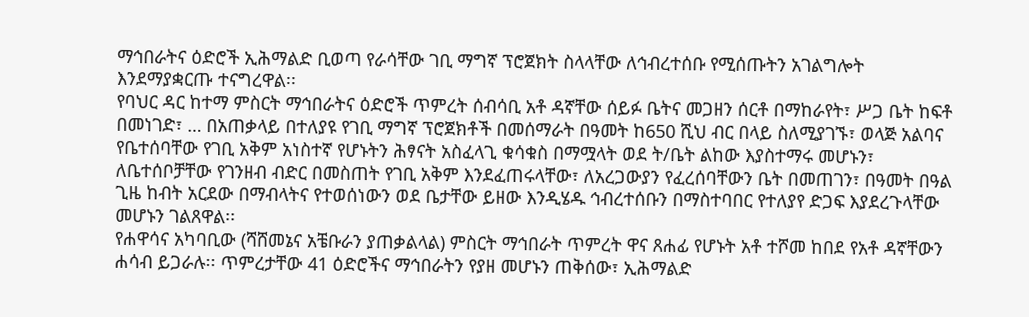ማኅበራትና ዕድሮች ኢሕማልድ ቢወጣ የራሳቸው ገቢ ማግኛ ፕሮጀክት ስላላቸው ለኅብረተሰቡ የሚሰጡትን አገልግሎት እንደማያቋርጡ ተናግረዋል፡፡
የባህር ዳር ከተማ ምስርት ማኅበራትና ዕድሮች ጥምረት ሰብሳቢ አቶ ዳኛቸው ሰይፉ ቤትና መጋዘን ሰርቶ በማከራየት፣ ሥጋ ቤት ከፍቶ በመነገድ፣ … በአጠቃላይ በተለያዩ የገቢ ማግኛ ፕሮጀክቶች በመሰማራት በዓመት ከ650 ሺህ ብር በላይ ስለሚያገኙ፣ ወላጅ አልባና የቤተሰባቸው የገቢ አቅም አነስተኛ የሆኑትን ሕፃናት አስፈላጊ ቁሳቁስ በማሟላት ወደ ት/ቤት ልከው እያስተማሩ መሆኑን፣ ለቤተሰቦቻቸው የገንዘብ ብድር በመስጠት የገቢ አቅም እንደፈጠሩላቸው፣ ለአረጋውያን የፈረሰባቸውን ቤት በመጠገን፣ በዓመት በዓል ጊዜ ከብት አርደው በማብላትና የተወሰነውን ወደ ቤታቸው ይዘው እንዲሄዱ ኅብረተሰቡን በማስተባበር የተለያየ ድጋፍ እያደረጉላቸው መሆኑን ገልጸዋል፡፡
የሐዋሳና አካባቢው (ሻሸመኔና አቼቡራን ያጠቃልላል) ምስርት ማኅበራት ጥምረት ዋና ጸሐፊ የሆኑት አቶ ተሾመ ከበደ የአቶ ዳኛቸውን ሐሳብ ይጋራሉ፡፡ ጥምረታቸው 41 ዕድሮችና ማኅበራትን የያዘ መሆኑን ጠቅሰው፣ ኢሕማልድ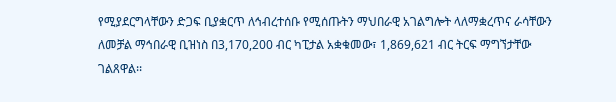የሚያደርግላቸውን ድጋፍ ቢያቋርጥ ለኅብረተሰቡ የሚሰጡትን ማህበራዊ አገልግሎት ላለማቋረጥና ራሳቸውን ለመቻል ማኅበራዊ ቢዝነስ በ3,170,200 ብር ካፒታል አቋቁመው፣ 1,869,621 ብር ትርፍ ማግኘታቸው ገልጸዋል፡፡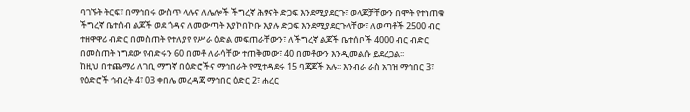ባገኙት ትርፍ፣ በማኅበሩ ውስጥ ላሉና ለሌሎች ችግረኛ ሕፃናት ድጋፍ እንደሚያደርጉ፣ ወላጆቻቸውን በሞት የተነጠቁ ችግረኛ ቤተሰብ ልጆች ወደ ጎዳና ለመውጣት እያኮበኮቡ እያሉ ድጋፍ እንደሚያደርጉላቸው፣ ለወጣቶች 2500 ብር ተዘዋዋሪ ብድር በመስጠት የተለያየ የሥራ ዕድል መፍጠራቸውን፣ ለችግረኛ ልጆች ቤተሰቦች 4000 ብር ብድር በመስጠት ነግደው የብድሩን 60 በመቶ ለራሳቸው ተጠቅመው፣ 40 በመቶውን እንዲመልሱ ይደረጋል፡፡
ከዚህ በተጨማሪ ለገቢ ማግኛ በዕድሮችና ማኅበራት የሚተዳደሩ 15 ባጃጆች አሉ፡፡ እንብራ ራስ አገዝ ማኅበር 3፣ የዕድሮች ኅብረት 4፣ 03 ቀበሌ መረዳጃ ማኅበር ዕድር 2፣ ሐረር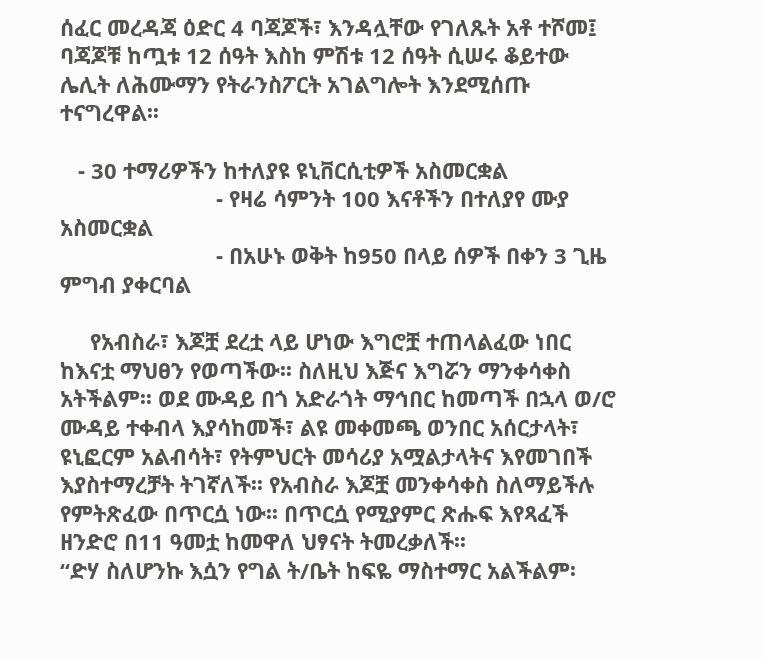ሰፈር መረዳጃ ዕድር 4 ባጃጆች፣ እንዳሏቸው የገለጹት አቶ ተሾመ፤ ባጃጆቹ ከጧቱ 12 ሰዓት እስከ ምሽቱ 12 ሰዓት ሲሠሩ ቆይተው ሌሊት ለሕሙማን የትራንስፖርት አገልግሎት እንደሚሰጡ ተናግረዋል፡፡

   - 30 ተማሪዎችን ከተለያዩ ዩኒቨርሲቲዎች አስመርቋል
                          - የዛሬ ሳምንት 100 እናቶችን በተለያየ ሙያ አስመርቋል
                          - በአሁኑ ወቅት ከ950 በላይ ሰዎች በቀን 3 ጊዜ ምግብ ያቀርባል

     የአብስራ፣ እጆቿ ደረቷ ላይ ሆነው እግሮቿ ተጠላልፈው ነበር ከእናቷ ማህፀን የወጣችው፡፡ ስለዚህ እጅና እግሯን ማንቀሳቀስ አትችልም፡፡ ወደ ሙዳይ በጎ አድራጎት ማኅበር ከመጣች በኋላ ወ/ሮ ሙዳይ ተቀብላ እያሳከመች፣ ልዩ መቀመጫ ወንበር አሰርታላት፣ ዩኒፎርም አልብሳት፣ የትምህርት መሳሪያ አሟልታላትና እየመገበች እያስተማረቻት ትገኛለች፡፡ የአብስራ እጆቿ መንቀሳቀስ ስለማይችሉ የምትጽፈው በጥርሷ ነው፡፡ በጥርሷ የሚያምር ጽሑፍ እየጻፈች ዘንድሮ በ11 ዓመቷ ከመዋለ ህፃናት ትመረቃለች፡፡
“ድሃ ስለሆንኩ እሷን የግል ት/ቤት ከፍዬ ማስተማር አልችልም፡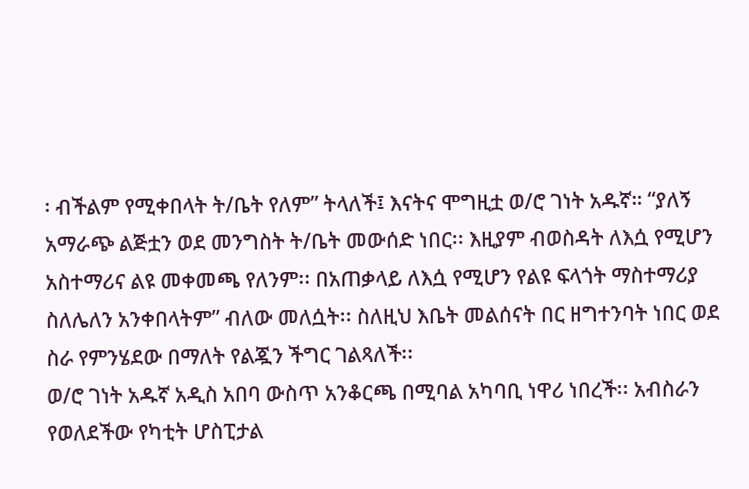፡ ብችልም የሚቀበላት ት/ቤት የለም” ትላለች፤ እናትና ሞግዚቷ ወ/ሮ ገነት አዱኛ። “ያለኝ አማራጭ ልጅቷን ወደ መንግስት ት/ቤት መውሰድ ነበር፡፡ እዚያም ብወስዳት ለእሷ የሚሆን አስተማሪና ልዩ መቀመጫ የለንም፡፡ በአጠቃላይ ለእሷ የሚሆን የልዩ ፍላጎት ማስተማሪያ ስለሌለን አንቀበላትም” ብለው መለሷት፡፡ ስለዚህ እቤት መልሰናት በር ዘግተንባት ነበር ወደ ስራ የምንሄደው በማለት የልጇን ችግር ገልጻለች፡፡
ወ/ሮ ገነት አዱኛ አዲስ አበባ ውስጥ አንቆርጫ በሚባል አካባቢ ነዋሪ ነበረች፡፡ አብስራን የወለደችው የካቲት ሆስፒታል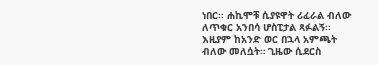ነበር፡፡ ሐኪሞቹ ሲያዩዋት ሪፈራል ብለው ለጥቁር አንበሳ ሆስፒታል ጻፉልኝ፡፡ እዚያም ከአንድ ወር በኋላ አምጫት ብለው መለሷት። ጊዜው ሲደርስ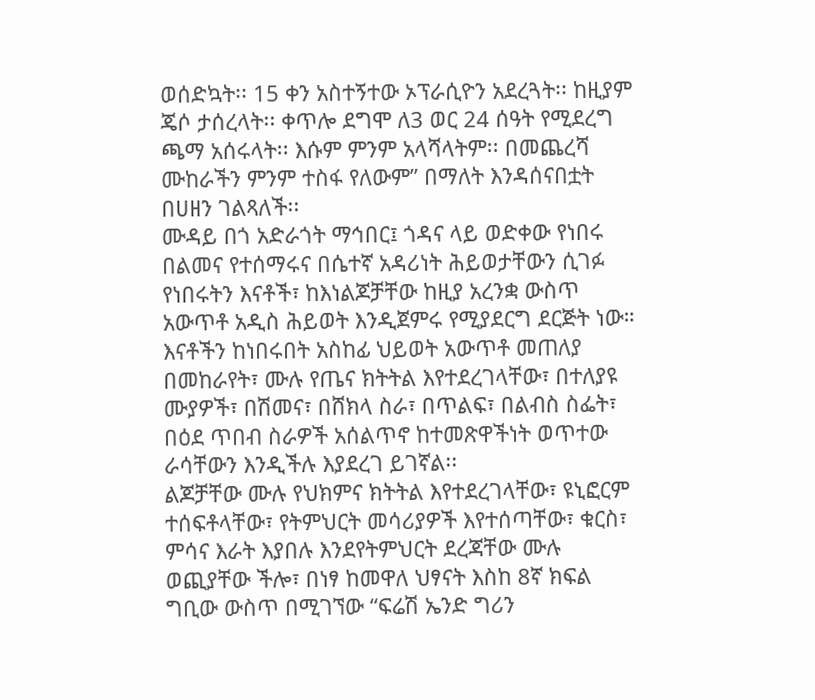ወሰድኳት፡፡ 15 ቀን አስተኝተው ኦፕራሲዮን አደረጓት፡፡ ከዚያም ጄሶ ታሰረላት፡፡ ቀጥሎ ደግሞ ለ3 ወር 24 ሰዓት የሚደረግ ጫማ አሰሩላት፡፡ እሱም ምንም አላሻላትም፡፡ በመጨረሻ ሙከራችን ምንም ተስፋ የለውም” በማለት እንዳሰናበቷት በሀዘን ገልጻለች፡፡
ሙዳይ በጎ አድራጎት ማኅበር፤ ጎዳና ላይ ወድቀው የነበሩ በልመና የተሰማሩና በሴተኛ አዳሪነት ሕይወታቸውን ሲገፉ የነበሩትን እናቶች፣ ከእነልጆቻቸው ከዚያ አረንቋ ውስጥ አውጥቶ አዲስ ሕይወት እንዲጀምሩ የሚያደርግ ደርጅት ነው። እናቶችን ከነበሩበት አስከፊ ህይወት አውጥቶ መጠለያ በመከራየት፣ ሙሉ የጤና ክትትል እየተደረገላቸው፣ በተለያዩ ሙያዎች፣ በሽመና፣ በሸክላ ስራ፣ በጥልፍ፣ በልብስ ስፌት፣ በዕደ ጥበብ ስራዎች አሰልጥኖ ከተመጽዋችነት ወጥተው ራሳቸውን እንዲችሉ እያደረገ ይገኛል፡፡
ልጆቻቸው ሙሉ የህክምና ክትትል እየተደረገላቸው፣ ዩኒፎርም ተሰፍቶላቸው፣ የትምህርት መሳሪያዎች እየተሰጣቸው፣ ቁርስ፣ ምሳና እራት እያበሉ እንደየትምህርት ደረጃቸው ሙሉ ወጪያቸው ችሎ፣ በነፃ ከመዋለ ህፃናት እስከ 8ኛ ክፍል ግቢው ውስጥ በሚገኘው “ፍሬሽ ኤንድ ግሪን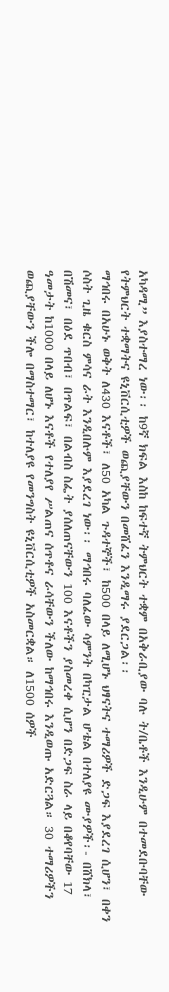አካዳሚ” እያስተማረ ነው፡፡ ከ9ኛ ክፍል እስከ ከፍተኛ ትምህርት ተቋም በአቅራቢያው ባሉ ት/ቤቶች እንዲሁም በተመደቡባቸው የትምህርት ተቋማትና ዩኒቨርሲቲዎች ወጪያቸውን በመሸፈን እንዲማሩ ያደርጋል፡፡
ማኅበሩ በአሁኑ ወቅት ለ430 እናቶች፣ ለ50 አካል ጉዳተኞች፣ ከ500 በላይ ለሚሆኑ ህፃናትና ተማሪዎች ድጋፍ እያደረገ ሲሆን፣ በቀን ሶስት ጊዜ ቁርስ ምሳና ራት እንዲበሉም እያደረገ ነው፡፡ ማኅበሩ ባለፈው ሳምንት በካፒታል ሆቴል በተለያዩ ሙያዎች፡- በሸክላ፣ በሽመና፣ በዕደ ጥበብ፣ በጥልፍ፣ በልብስ ስፌት ያሰለጠናቸውን 100 እናቶችን ያስመረቀ ሲሆን በድጋፍ ስራ ላይ በቆየባቸው 17 ዓመታት ከ1000 በላይ ለሆኑ እናቶች የተለያየ ሥልጠና ሰጥቶና ራሳቸውን ችለው ከማኅበሩ እንዲወጡ አድርጓል። 30 ተማሪዎችን ወጪያቸውን ችሎ በማስተማር፣ ከተለያዩ የመንግስት ዩኒቨርሲቲዎች አስመርቋል። ለ1500 ሰዎች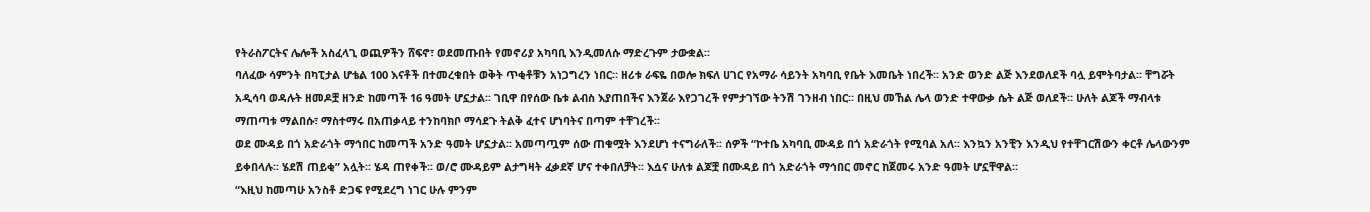የትራስፖርትና ሌሎች አስፈላጊ ወጪዎችን ሸፍኖ፣ ወደመጡበት የመኖሪያ አካባቢ እንዲመለሱ ማድረጉም ታውቋል፡፡
ባለፈው ሳምንት በካፒታል ሆቴል 100 እናቶች በተመረቁበት ወቅት ጥቂቶቹን አነጋግረን ነበር። ዘሪቱ ራፍዬ በወሎ ክፍለ ሀገር የአማራ ሳይንት አካባቢ የቤት እመቤት ነበረች፡፡ አንድ ወንድ ልጅ እንደወለደች ባሏ ይሞትባታል፡፡ ቸግሯት አዲሳባ ወዳሉት ዘመዶቿ ዘንድ ከመጣች 16 ዓመት ሆኗታል፡፡ ገቢዋ በየሰው ቤቱ ልብስ እያጠበችና እንጀራ እየጋገረች የምታገኘው ትንሽ ገንዘብ ነበር። በዚህ መኸል ሌላ ወንድ ተዋውቃ ሴት ልጅ ወለደች። ሁለት ልጆች ማብላቱ ማጠጣቱ ማልበሱ፣ ማስተማሩ በአጠቃላይ ተንከባክቦ ማሳደጉ ትልቅ ፈተና ሆነባትና በጣም ተቸገረች፡፡
ወደ ሙዳይ በጎ አድራጎት ማኅበር ከመጣች አንድ ዓመት ሆኗታል፡፡ አመጣጧም ሰው ጠቁሟት እንደሆነ ተናግራለች፡፡ ሰዎች “ኮተቤ አካባቢ ሙዳይ በጎ አድራጎት የሚባል አለ፡፡ እንኳን አንቺን እንዲህ የተቸገርሽውን ቀርቶ ሌላውንም ይቀበላሉ፡፡ ሄደሽ ጠይቂ” አሏት፡፡ ሄዳ ጠየቀች፡፡ ወ/ሮ ሙዳይም ልታግዛት ፈቃደኛ ሆና ተቀበለቻት፡፡ እሷና ሁለቱ ልጆቿ በሙዳይ በጎ አድራጎት ማኅበር መኖር ከጀመሩ አንድ ዓመት ሆኗቸዋል፡፡
“እዚህ ከመጣሁ አንስቶ ድጋፍ የሚደረግ ነገር ሁሉ ምንም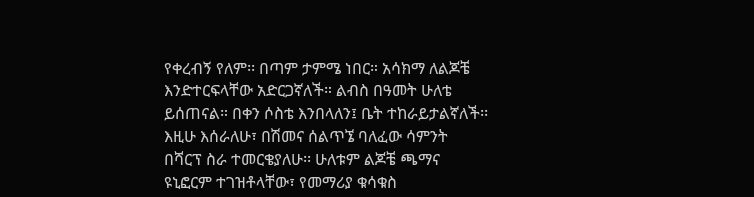የቀረብኝ የለም፡፡ በጣም ታምሜ ነበር። አሳክማ ለልጆቼ እንድተርፍላቸው አድርጋኛለች። ልብስ በዓመት ሁለቴ ይሰጠናል። በቀን ሶስቴ እንበላለን፤ ቤት ተከራይታልኛለች፡፡ እዚሁ እሰራለሁ፣ በሽመና ሰልጥኜ ባለፈው ሳምንት በሻርፕ ስራ ተመርቄያለሁ፡፡ ሁለቱም ልጆቼ ጫማና ዩኒፎርም ተገዝቶላቸው፣ የመማሪያ ቁሳቁስ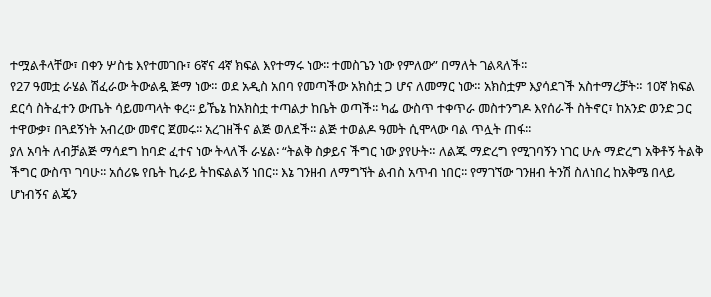ተሟልቶላቸው፣ በቀን ሦስቴ እየተመገቡ፣ 6ኛና 4ኛ ክፍል እየተማሩ ነው፡፡ ተመስጌን ነው የምለው” በማለት ገልጻለች፡፡
የ27 ዓመቷ ራሄል ሽፈራው ትውልዷ ጅማ ነው። ወደ አዲስ አበባ የመጣችው አክስቷ ጋ ሆና ለመማር ነው። አክስቷም እያሳደገች አስተማረቻት። 10ኛ ክፍል ደርሳ ስትፈተን ውጤት ሳይመጣላት ቀረ፡፡ ይኼኔ ከአክስቷ ተጣልታ ከቤት ወጣች፡፡ ካፌ ውስጥ ተቀጥራ መስተንግዶ እየሰራች ስትኖር፣ ከአንድ ወንድ ጋር ተዋውቃ፣ በጓደኝነት አብረው መኖር ጀመሩ፡፡ አረገዘችና ልጅ ወለደች፡፡ ልጅ ተወልዶ ዓመት ሲሞላው ባል ጥሏት ጠፋ፡፡
ያለ አባት ለብቻልጅ ማሳደግ ከባድ ፈተና ነው ትላለች ራሄል፡ “ትልቅ ስቃይና ችግር ነው ያየሁት። ለልጁ ማድረግ የሚገባኝን ነገር ሁሉ ማድረግ አቅቶኝ ትልቅ ችግር ውስጥ ገባሁ፡፡ አሰሪዬ የቤት ኪራይ ትከፍልልኝ ነበር፡፡ እኔ ገንዘብ ለማግኘት ልብስ አጥብ ነበር፡፡ የማገኘው ገንዘብ ትንሽ ስለነበረ ከአቅሜ በላይ ሆነብኝና ልጄን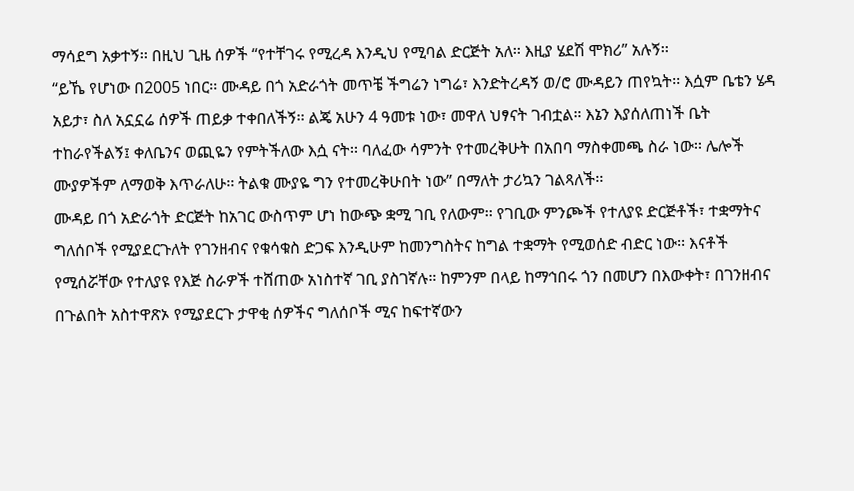ማሳደግ አቃተኝ፡፡ በዚህ ጊዜ ሰዎች “የተቸገሩ የሚረዳ እንዲህ የሚባል ድርጅት አለ፡፡ እዚያ ሄደሽ ሞክሪ” አሉኝ፡፡
“ይኼ የሆነው በ2005 ነበር፡፡ ሙዳይ በጎ አድራጎት መጥቼ ችግሬን ነግሬ፣ እንድትረዳኝ ወ/ሮ ሙዳይን ጠየኳት፡፡ እሷም ቤቴን ሄዳ አይታ፣ ስለ አኗኗሬ ሰዎች ጠይቃ ተቀበለችኝ፡፡ ልጄ አሁን 4 ዓመቱ ነው፣ መዋለ ህፃናት ገብቷል። እኔን እያሰለጠነች ቤት ተከራየችልኝ፤ ቀለቤንና ወጪዬን የምትችለው እሷ ናት፡፡ ባለፈው ሳምንት የተመረቅሁት በአበባ ማስቀመጫ ስራ ነው፡፡ ሌሎች ሙያዎችም ለማወቅ እጥራለሁ፡፡ ትልቁ ሙያዬ ግን የተመረቅሁበት ነው” በማለት ታሪኳን ገልጻለች፡፡
ሙዳይ በጎ አድራጎት ድርጅት ከአገር ውስጥም ሆነ ከውጭ ቋሚ ገቢ የለውም፡፡ የገቢው ምንጮች የተለያዩ ድርጅቶች፣ ተቋማትና ግለሰቦች የሚያደርጉለት የገንዘብና የቁሳቁስ ድጋፍ እንዲሁም ከመንግስትና ከግል ተቋማት የሚወሰድ ብድር ነው፡፡ እናቶች የሚሰሯቸው የተለያዩ የእጅ ስራዎች ተሸጠው አነስተኛ ገቢ ያስገኛሉ። ከምንም በላይ ከማኅበሩ ጎን በመሆን በእውቀት፣ በገንዘብና በጉልበት አስተዋጽኦ የሚያደርጉ ታዋቂ ሰዎችና ግለሰቦች ሚና ከፍተኛውን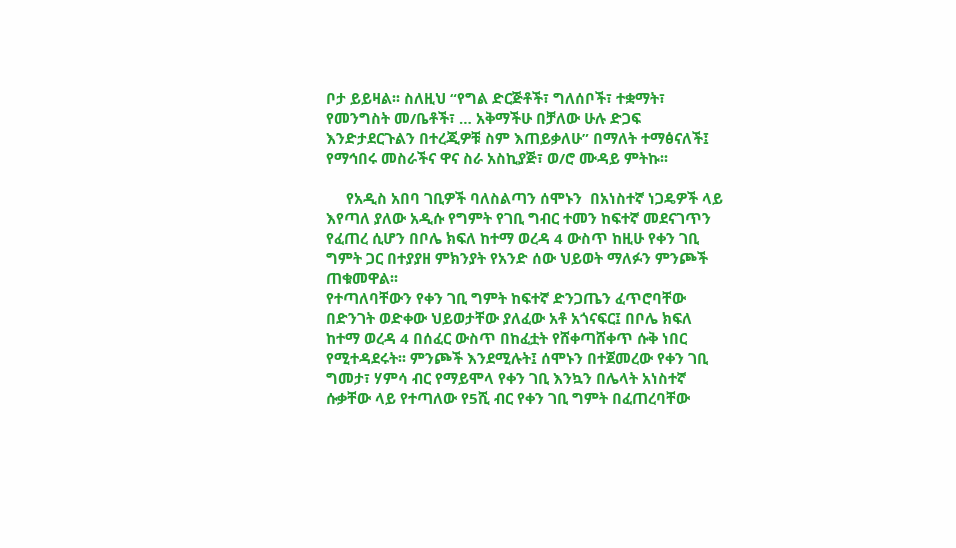ቦታ ይይዛል፡፡ ስለዚህ “የግል ድርጅቶች፣ ግለሰቦች፣ ተቋማት፣ የመንግስት መ/ቤቶች፣ … አቅማችሁ በቻለው ሁሉ ድጋፍ እንድታደርጉልን በተረጂዎቹ ስም እጠይቃለሁ” በማለት ተማፅናለች፤ የማኅበሩ መስራችና ዋና ስራ አስኪያጅ፣ ወ/ሮ ሙዳይ ምትኩ፡፡

     የአዲስ አበባ ገቢዎች ባለስልጣን ሰሞኑን  በአነስተኛ ነጋዴዎች ላይ እየጣለ ያለው አዲሱ የግምት የገቢ ግብር ተመን ከፍተኛ መደናገጥን የፈጠረ ሲሆን በቦሌ ክፍለ ከተማ ወረዳ 4 ውስጥ ከዚሁ የቀን ገቢ ግምት ጋር በተያያዘ ምክንያት የአንድ ሰው ህይወት ማለፉን ምንጮች ጠቁመዋል፡፡
የተጣለባቸውን የቀን ገቢ ግምት ከፍተኛ ድንጋጤን ፈጥሮባቸው በድንገት ወድቀው ህይወታቸው ያለፈው አቶ አጎናፍር፤ በቦሌ ክፍለ ከተማ ወረዳ 4 በሰፈር ውስጥ በከፈቷት የሸቀጣሸቀጥ ሱቅ ነበር የሚተዳደሩት፡፡ ምንጮች እንደሚሉት፤ ሰሞኑን በተጀመረው የቀን ገቢ ግመታ፣ ሃምሳ ብር የማይሞላ የቀን ገቢ እንኳን በሌላት አነስተኛ ሱቃቸው ላይ የተጣለው የ5ሺ ብር የቀን ገቢ ግምት በፈጠረባቸው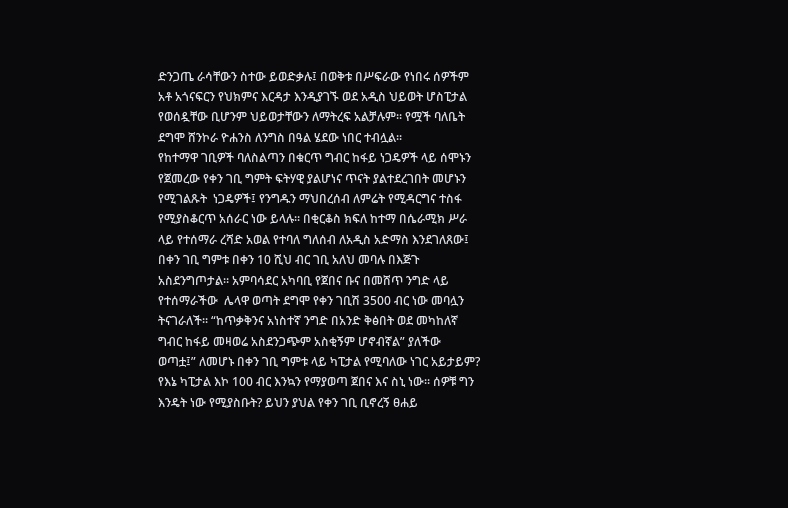ድንጋጤ ራሳቸውን ስተው ይወድቃሉ፤ በወቅቱ በሥፍራው የነበሩ ሰዎችም አቶ አጎናፍርን የህክምና እርዳታ እንዲያገኙ ወደ አዲስ ህይወት ሆስፒታል የወሰዷቸው ቢሆንም ህይወታቸውን ለማትረፍ አልቻሉም፡፡ የሟች ባለቤት ደግሞ ሸንኮራ ዮሐንስ ለንግስ በዓል ሄደው ነበር ተብሏል፡፡
የከተማዋ ገቢዎች ባለስልጣን በቁርጥ ግብር ከፋይ ነጋዴዎች ላይ ሰሞኑን የጀመረው የቀን ገቢ ግምት ፍትሃዊ ያልሆነና ጥናት ያልተደረገበት መሆኑን የሚገልጹት  ነጋዴዎች፤ የንግዱን ማህበረሰብ ለምሬት የሚዳርግና ተስፋ የሚያስቆርጥ አሰራር ነው ይላሉ፡፡ በቂርቆስ ክፍለ ከተማ በሴራሚክ ሥራ ላይ የተሰማራ ረሻድ አወል የተባለ ግለሰብ ለአዲስ አድማስ እንደገለጸው፤ በቀን ገቢ ግምቱ በቀን 10 ሺህ ብር ገቢ አለህ መባሉ በእጅጉ አስደንግጦታል። አምባሳደር አካባቢ የጀበና ቡና በመሸጥ ንግድ ላይ የተሰማራችው  ሌላዋ ወጣት ደግሞ የቀን ገቢሽ 3500 ብር ነው መባሏን ትናገራለች፡፡ “ከጥቃቅንና አነስተኛ ንግድ በአንድ ቅፅበት ወደ መካከለኛ ግብር ከፋይ መዛወሬ አስደንጋጭም አስቂኝም ሆኖብኛል” ያለችው ወጣቷ፤” ለመሆኑ በቀን ገቢ ግምቱ ላይ ካፒታል የሚባለው ነገር አይታይም? የእኔ ካፒታል እኮ 100 ብር እንኳን የማያወጣ ጀበና እና ስኒ ነው፡፡ ሰዎቹ ግን እንዴት ነው የሚያስቡት? ይህን ያህል የቀን ገቢ ቢኖረኝ ፀሐይ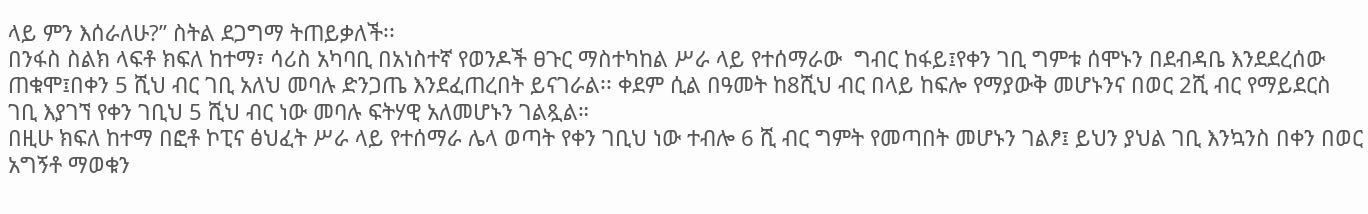ላይ ምን እሰራለሁ?” ስትል ደጋግማ ትጠይቃለች፡፡
በንፋስ ስልክ ላፍቶ ክፍለ ከተማ፣ ሳሪስ አካባቢ በአነስተኛ የወንዶች ፀጉር ማስተካከል ሥራ ላይ የተሰማራው  ግብር ከፋይ፤የቀን ገቢ ግምቱ ሰሞኑን በደብዳቤ እንደደረሰው ጠቁሞ፤በቀን 5 ሺህ ብር ገቢ አለህ መባሉ ድንጋጤ እንደፈጠረበት ይናገራል፡፡ ቀደም ሲል በዓመት ከ8ሺህ ብር በላይ ከፍሎ የማያውቅ መሆኑንና በወር 2ሺ ብር የማይደርስ ገቢ እያገኘ የቀን ገቢህ 5 ሺህ ብር ነው መባሉ ፍትሃዊ አለመሆኑን ገልጿል።
በዚሁ ክፍለ ከተማ በፎቶ ኮፒና ፅህፈት ሥራ ላይ የተሰማራ ሌላ ወጣት የቀን ገቢህ ነው ተብሎ 6 ሺ ብር ግምት የመጣበት መሆኑን ገልፆ፤ ይህን ያህል ገቢ እንኳንስ በቀን በወር አግኝቶ ማወቁን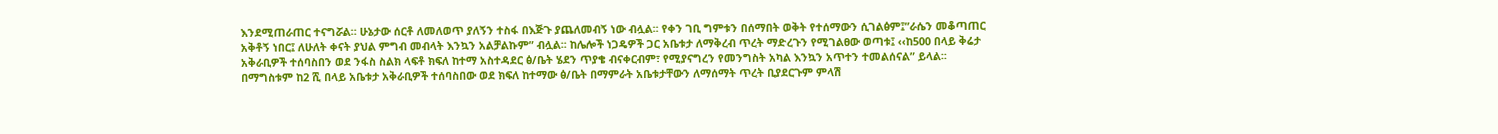እንደሚጠራጠር ተናግሯል። ሁኔታው ሰርቶ ለመለወጥ ያለኝን ተስፋ በእጅጉ ያጨለመብኝ ነው ብሏል፡፡ የቀን ገቢ ግምቱን በሰማበት ወቅት የተሰማውን ሲገልፅም፤”ራሴን መቆጣጠር አቅቶኝ ነበር፤ ለሁለት ቀናት ያህል ምግብ መብላት እንኳን አልቻልኩም” ብሏል፡፡ ከሌሎች ነጋዴዎች ጋር አቤቱታ ለማቅረብ ጥረት ማድረጉን የሚገልፀው ወጣቱ፤ ‹‹ከ500 በላይ ቅሬታ አቅራቢዎች ተሰባስበን ወደ ንፋስ ስልክ ላፍቶ ክፍለ ከተማ አስተዳደር ፅ/ቤት ሄደን ጥያቄ ብናቀርብም፣ የሚያናግረን የመንግስት አካል እንኳን አጥተን ተመልሰናል” ይላል፡፡
በማግስቱም ከ2 ሺ በላይ አቤቱታ አቅራቢዎች ተሰባስበው ወደ ክፍለ ከተማው ፅ/ቤት በማምራት አቤቱታቸውን ለማሰማት ጥረት ቢያደርጉም ምላሽ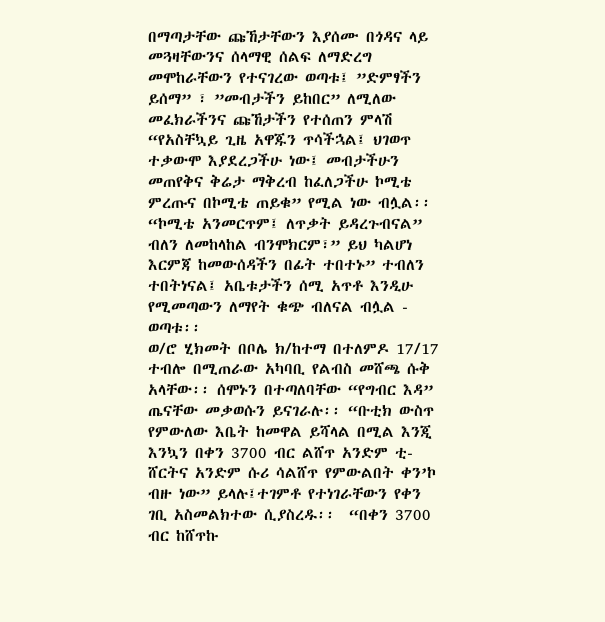በማጣታቸው ጩኸታቸውን እያሰሙ በጎዳና ላይ መጓዛቸውንና ሰላማዊ ሰልፍ ለማድረግ መሞከራቸውን የተናገረው ወጣቱ፤ ”ድምፃችን  ይሰማ” ፣ ”መብታችን ይከበር” ለሚለው መፈክራችንና ጩኸታችን የተሰጠን ምላሽ “የአስቸኳይ ጊዜ አዋጁን ጥሳችኋል፤ ህገወጥ ተቃውሞ እያደረጋችሁ ነው፤ መብታችሁን መጠየቅና ቅሬታ ማቅረብ ከፈለጋችሁ ኮሚቴ ምረጡና በኮሚቴ ጠይቁ” የሚል ነው ብሏል፡፡ “ኮሚቴ አንመርጥም፤ ለጥቃት ይዳረጉብናል” ብለን ለመከላከል ብንሞክርም፣” ይህ ካልሆነ እርምጃ ከመውሰዳችን በፊት ተበተኑ” ተብለን ተበትነናል፤ አቤቱታችን ሰሚ አጥቶ እንዲሁ የሚመጣውን ለማየት ቁጭ ብለናል ብሏል - ወጣቱ፡፡
ወ/ሮ ሂክመት በቦሌ ክ/ከተማ በተለምዶ 17/17 ተብሎ በሚጠራው አካባቢ የልብስ መሸጫ ሱቅ አላቸው፡፡ ሰሞኑን በተጣለባቸው “የግብር እዳ” ጤናቸው መቃወሱን ይናገራሉ፡፡ “ቡቲክ ውስጥ የምውለው እቤት ከመዋል ይሻላል በሚል እንጂ እንኳን በቀን 3700 ብር ልሸጥ አንድም ቲ-ሸርትና አንድም ሱሪ ሳልሸጥ የምውልበት ቀን’ኮ ብዙ ነው” ይላሉ፤ተገምቶ የተነገራቸውን የቀን ገቢ አስመልክተው ሲያስረዱ፡፡  “በቀን 3700 ብር ከሸጥኩ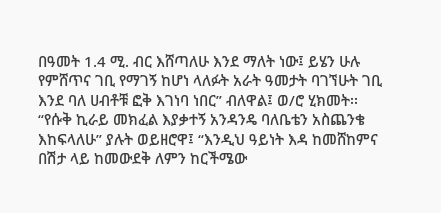በዓመት 1.4 ሚ. ብር እሸጣለሁ እንደ ማለት ነው፤ ይሄን ሁሉ የምሸጥና ገቢ የማገኝ ከሆነ ላለፉት አራት ዓመታት ባገኘሁት ገቢ እንደ ባለ ሀብቶቹ ፎቅ እገነባ ነበር” ብለዋል፤ ወ/ሮ ሂክመት፡፡
“የሱቅ ኪራይ መክፈል እያቃተኝ አንዳንዴ ባለቤቴን አስጨንቄ እከፍላለሁ” ያሉት ወይዘሮዋ፤ “እንዲህ ዓይነት እዳ ከመሸከምና በሽታ ላይ ከመውደቅ ለምን ከርችሜው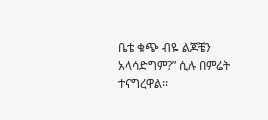ቤቴ ቁጭ ብዬ ልጆቼን አላሳድግም?” ሲሉ በምሬት ተናግረዋል፡፡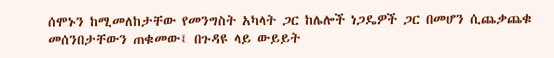ሰሞኑን ከሚመለከታቸው የመንግስት አካላት ጋር ከሌሎች ነጋዴዎች ጋር በመሆን ሲጨቃጨቁ መሰንበታቸውን ጠቁመው፤ በጉዳዩ ላይ ውይይት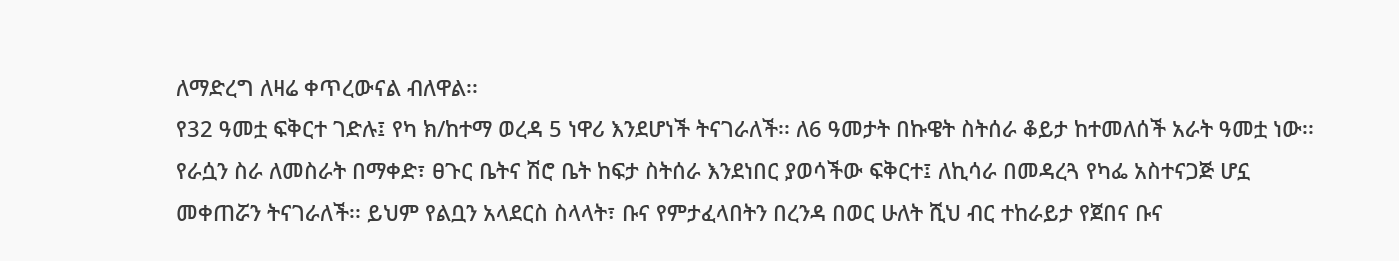ለማድረግ ለዛሬ ቀጥረውናል ብለዋል፡፡
የ32 ዓመቷ ፍቅርተ ገድሉ፤ የካ ክ/ከተማ ወረዳ 5 ነዋሪ እንደሆነች ትናገራለች፡፡ ለ6 ዓመታት በኩዌት ስትሰራ ቆይታ ከተመለሰች አራት ዓመቷ ነው፡፡ የራሷን ስራ ለመስራት በማቀድ፣ ፀጉር ቤትና ሽሮ ቤት ከፍታ ስትሰራ እንደነበር ያወሳችው ፍቅርተ፤ ለኪሳራ በመዳረጓ የካፌ አስተናጋጅ ሆኗ መቀጠሯን ትናገራለች፡፡ ይህም የልቧን አላደርስ ስላላት፣ ቡና የምታፈላበትን በረንዳ በወር ሁለት ሺህ ብር ተከራይታ የጀበና ቡና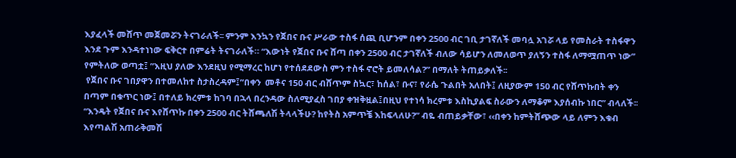እያፈላች መሸጥ መጀመሯን ትናገራለች፡፡ ምንም እንኳን የጀበና ቡና ሥራው ተስፋ ሰጪ ቢሆንም በቀን 2500 ብር ገቢ ታገኛለች መባሏ አገሯ ላይ የመስራት ተስፋዋን እንደ ጉም እንዳተነነው ፍቅርተ በምሬት ትናገራለች። “እውነት የጀበና ቡና ሸጣ በቀን 2500 ብር ታገኛለች ብለው ሳይሆን ለመለወጥ ያለኝን ተስፋ ለማሟጠጥ ነው” የምትለው ወጣቷ፤ ”እዚህ ያለው እንደዚህ የሚማረር ከሆነ የተሰደደውስ ምን ተስፋ ኖሮት ይመለሳል?” በማለት ትጠይቃለች፡፡
 የጀበና ቡና ገበያዋን በተመለከተ ስታስረዳም፤”በቀን  መቶና 150 ብር ብሸጥም ስኳር፣ ከሰል፣ ቡና፣ የራሴ ጉልበት አለበት፤ ለዚያውም 150 ብር የሸጥኩበት ቀን በጣም በቁጥር ነው፤ በተለይ ክረምቱ ከገባ በኋላ በረንዳው ስለሚያፈስ ገበያ ቀዝቅዟል፤በዚህ የተነሳ ክረምቱ እስኪያልፍ ስራውን ለማቆም እያሰብኩ ነበር” ብላለች፡፡ “እንዴት የጀበና ቡና እየሸጥኩ በቀን 2500 ብር ትሸጫለሽ ትላላችሁ? ከየትስ አምጥቼ እከፍላለሁ?” ብዬ ብጠይቃቸው፣ ‹‹በቀን ከምትሸጭው ላይ ለምን እቁብ እየጣልሽ አጠራቅመሽ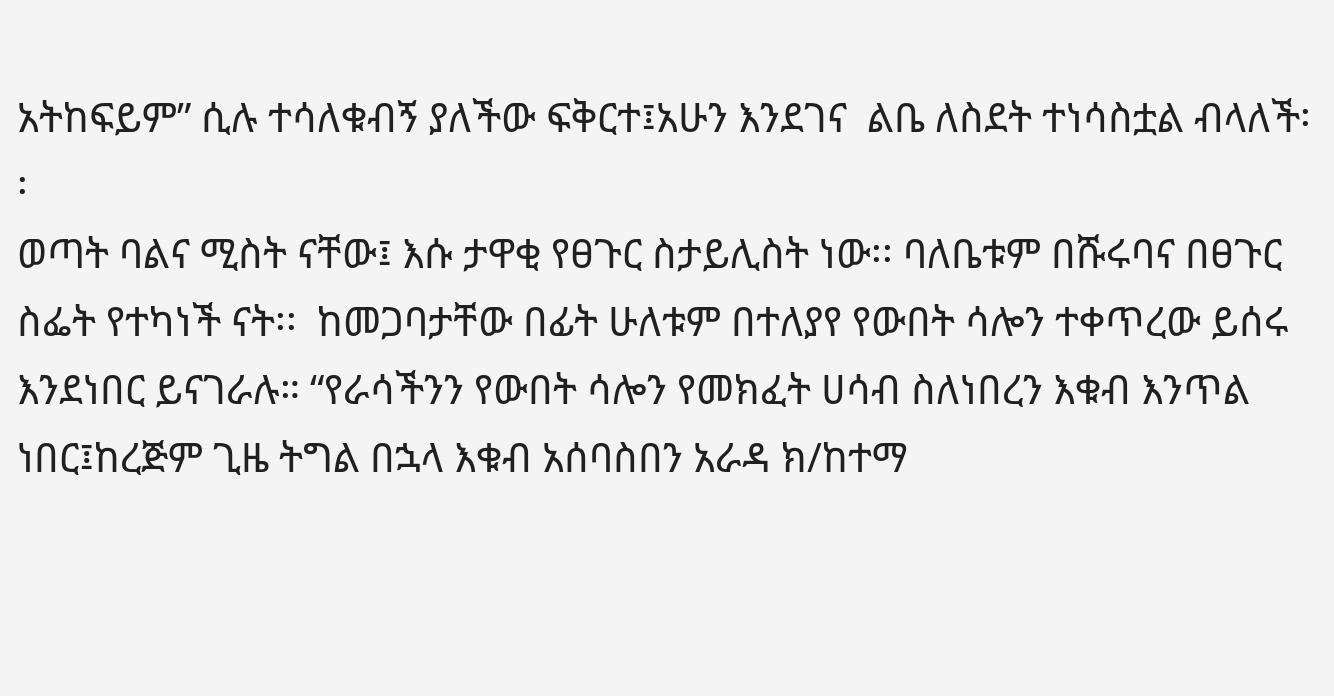አትከፍይም” ሲሉ ተሳለቁብኝ ያለችው ፍቅርተ፤አሁን እንደገና  ልቤ ለስደት ተነሳስቷል ብላለች፡፡
ወጣት ባልና ሚስት ናቸው፤ እሱ ታዋቂ የፀጉር ስታይሊስት ነው፡፡ ባለቤቱም በሹሩባና በፀጉር ስፌት የተካነች ናት፡፡  ከመጋባታቸው በፊት ሁለቱም በተለያየ የውበት ሳሎን ተቀጥረው ይሰሩ  እንደነበር ይናገራሉ። “የራሳችንን የውበት ሳሎን የመክፈት ሀሳብ ስለነበረን እቁብ እንጥል ነበር፤ከረጅም ጊዜ ትግል በኋላ እቁብ አሰባስበን አራዳ ክ/ከተማ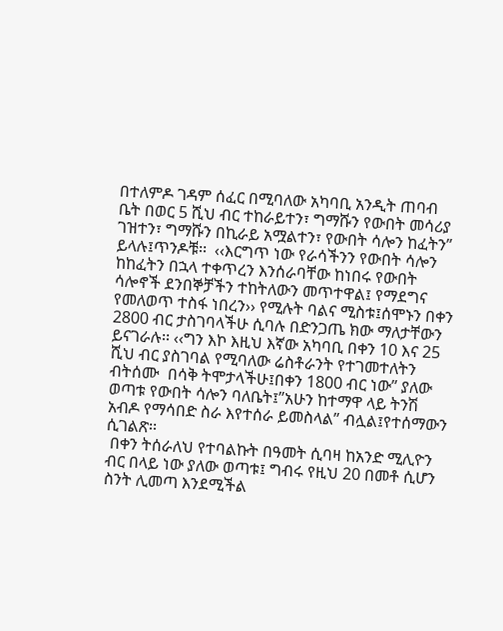በተለምዶ ገዳም ሰፈር በሚባለው አካባቢ አንዲት ጠባብ ቤት በወር 5 ሺህ ብር ተከራይተን፣ ግማሹን የውበት መሳሪያ ገዝተን፣ ግማሹን በኪራይ አሟልተን፣ የውበት ሳሎን ከፈትን” ይላሉ፤ጥንዶቹ፡፡  ‹‹እርግጥ ነው የራሳችንን የውበት ሳሎን ከከፈትን በኋላ ተቀጥረን እንሰራባቸው ከነበሩ የውበት ሳሎኖች ደንበኞቻችን ተከትለውን መጥተዋል፤ የማደግና የመለወጥ ተስፋ ነበረን›› የሚሉት ባልና ሚስቱ፤ሰሞኑን በቀን 2800 ብር ታስገባላችሁ ሲባሉ በድንጋጤ ክው ማለታቸውን ይናገራሉ፡፡ ‹‹ግን እኮ እዚህ እኛው አካባቢ በቀን 10 እና 25 ሺህ ብር ያስገባል የሚባለው ሬስቶራንት የተገመተለትን ብትሰሙ  በሳቅ ትሞታላችሁ፤በቀን 1800 ብር ነው” ያለው ወጣቱ የውበት ሳሎን ባለቤት፤”አሁን ከተማዋ ላይ ትንሽ አብዶ የማሳበድ ስራ እየተሰራ ይመስላል” ብሏል፤የተሰማውን ሲገልጽ፡፡
 በቀን ትሰራለህ የተባልኩት በዓመት ሲባዛ ከአንድ ሚሊዮን ብር በላይ ነው ያለው ወጣቱ፤ ግብሩ የዚህ 20 በመቶ ሲሆን ስንት ሊመጣ እንደሚችል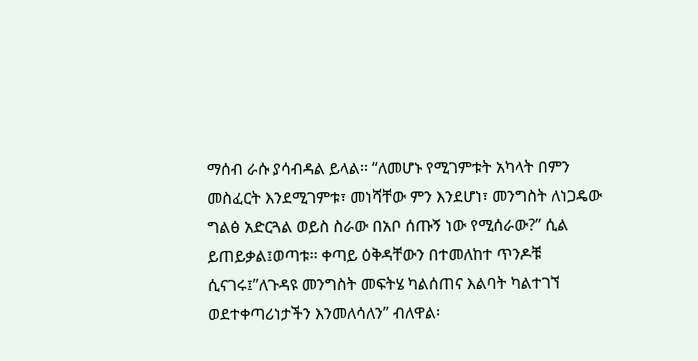ማሰብ ራሱ ያሳብዳል ይላል፡፡ “ለመሆኑ የሚገምቱት አካላት በምን መስፈርት እንደሚገምቱ፣ መነሻቸው ምን እንደሆነ፣ መንግስት ለነጋዴው ግልፅ አድርጓል ወይስ ስራው በአቦ ሰጡኝ ነው የሚሰራው?” ሲል ይጠይቃል፤ወጣቱ፡፡ ቀጣይ ዕቅዳቸውን በተመለከተ ጥንዶቹ ሲናገሩ፤”ለጉዳዩ መንግስት መፍትሄ ካልሰጠና እልባት ካልተገኘ ወደተቀጣሪነታችን እንመለሳለን” ብለዋል፡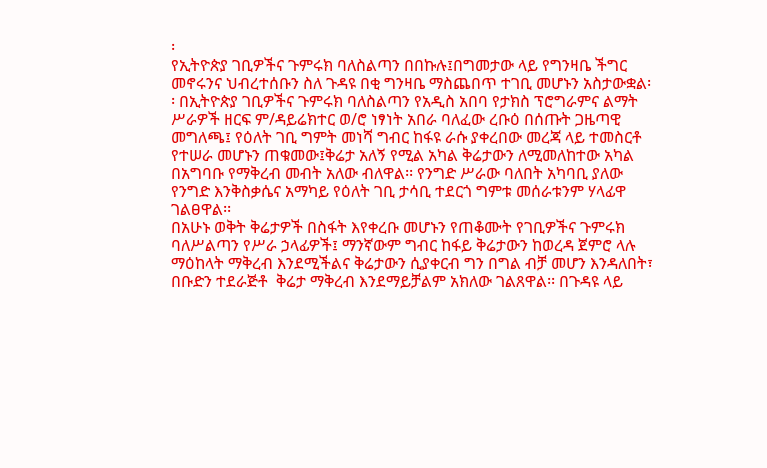፡
የኢትዮጵያ ገቢዎችና ጉምሩክ ባለስልጣን በበኩሉ፤በግመታው ላይ የግንዛቤ ችግር መኖሩንና ህብረተሰቡን ስለ ጉዳዩ በቂ ግንዛቤ ማስጨበጥ ተገቢ መሆኑን አስታውቋል፡፡ በኢትዮጵያ ገቢዎችና ጉምሩክ ባለስልጣን የአዲስ አበባ የታክስ ፕሮግራምና ልማት ሥራዎች ዘርፍ ም/ዳይሬክተር ወ/ሮ ነፃነት አበራ ባለፈው ረቡዕ በሰጡት ጋዜጣዊ መግለጫ፤ የዕለት ገቢ ግምት መነሻ ግብር ከፋዩ ራሱ ያቀረበው መረጃ ላይ ተመስርቶ የተሠራ መሆኑን ጠቁመው፤ቅሬታ አለኝ የሚል አካል ቅሬታውን ለሚመለከተው አካል በአግባቡ የማቅረብ መብት አለው ብለዋል፡፡ የንግድ ሥራው ባለበት አካባቢ ያለው የንግድ እንቅስቃሴና አማካይ የዕለት ገቢ ታሳቢ ተደርጎ ግምቱ መሰራቱንም ሃላፊዋ ገልፀዋል፡፡
በአሁኑ ወቅት ቅሬታዎች በስፋት እየቀረቡ መሆኑን የጠቆሙት የገቢዎችና ጉምሩክ ባለሥልጣን የሥራ ኃላፊዎች፤ ማንኛውም ግብር ከፋይ ቅሬታውን ከወረዳ ጀምሮ ላሉ ማዕከላት ማቅረብ እንደሚችልና ቅሬታውን ሲያቀርብ ግን በግል ብቻ መሆን እንዳለበት፣ በቡድን ተደራጅቶ  ቅሬታ ማቅረብ እንደማይቻልም አክለው ገልጸዋል፡፡ በጉዳዩ ላይ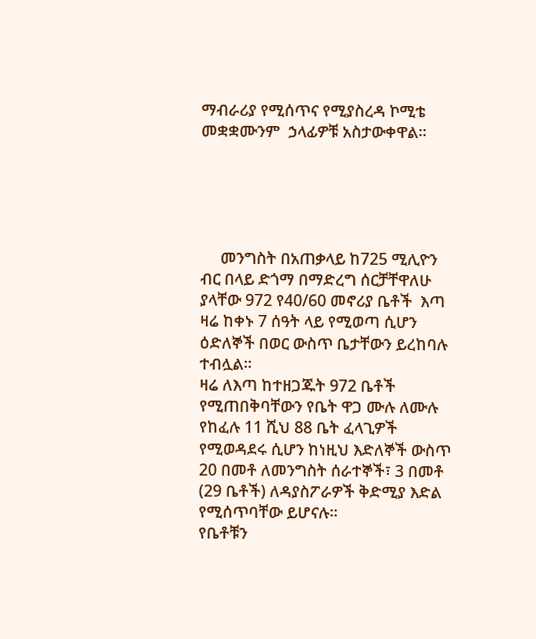ማብራሪያ የሚሰጥና የሚያስረዳ ኮሚቴ መቋቋሙንም  ኃላፊዎቹ አስታውቀዋል፡፡





     መንግስት በአጠቃላይ ከ725 ሚሊዮን ብር በላይ ድጎማ በማድረግ ሰርቻቸዋለሁ ያላቸው 972 የ40/60 መኖሪያ ቤቶች  እጣ ዛሬ ከቀኑ 7 ሰዓት ላይ የሚወጣ ሲሆን ዕድለኞች በወር ውስጥ ቤታቸውን ይረከባሉ ተብሏል፡፡
ዛሬ ለእጣ ከተዘጋጁት 972 ቤቶች የሚጠበቅባቸውን የቤት ዋጋ ሙሉ ለሙሉ የከፈሉ 11 ሺህ 88 ቤት ፈላጊዎች የሚወዳደሩ ሲሆን ከነዚህ እድለኞች ውስጥ 20 በመቶ ለመንግስት ሰራተኞች፣ 3 በመቶ (29 ቤቶች) ለዳያስፖራዎች ቅድሚያ እድል የሚሰጥባቸው ይሆናሉ፡፡
የቤቶቹን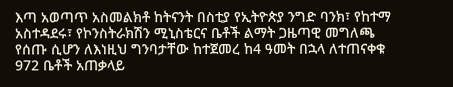እጣ አወጣጥ አስመልክቶ ከትናንት በስቲያ የኢትዮጵያ ንግድ ባንክ፣ የከተማ አስተዳደሩ፣ የኮንስትራክሽን ሚኒስቴርና ቤቶች ልማት ጋዜጣዊ መግለጫ የሰጡ ሲሆን ለእነዚህ ግንባታቸው ከተጀመረ ከ4 ዓመት በኋላ ለተጠናቀቁ 972 ቤቶች አጠቃላይ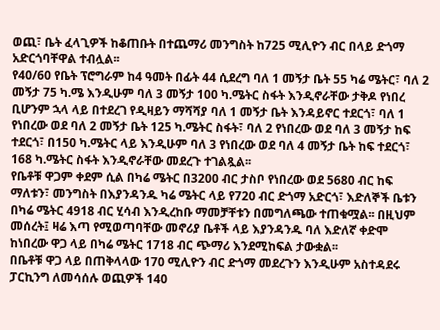ወጪ፣ ቤት ፈላጊዎች ከቆጠቡት በተጨማሪ መንግስት ከ725 ሚሊዮን ብር በላይ ድጎማ አድርጎባቸዋል ተብሏል፡፡
የ40/60 የቤት ፕሮግራም ከ4 ዓመት በፊት 44 ሲደረግ ባለ 1 መኝታ ቤት 55 ካሬ ሜትር፣ ባለ 2 መኝታ 75 ካ.ሜ እንዲሁም ባለ 3 መኝታ 100 ካ.ሜትር ስፋት እንዲኖራቸው ታቅዶ የነበረ ቢሆንም ኋላ ላይ በተደረገ የዲዛይን ማሻሻያ ባለ 1 መኝታ ቤት እንዳይኖር ተደርጎ፣ ባለ 1 የነበረው ወደ ባለ 2 መኝታ ቤት 125 ካ.ሜትር ስፋት፣ ባለ 2 የነበረው ወደ ባለ 3 መኝታ ከፍ ተደርጎ፣ በ150 ካ.ሜትር ላይ እንዲሁም ባለ 3 የነበረው ወደ ባለ 4 መኝታ ቤት ከፍ ተደርጎ፣ 168 ካ.ሜትር ስፋት እንዲኖራቸው መደረጉ ተገልጿል፡፡
የቤቶቹ ዋጋም ቀደም ሲል በካሬ ሜትር በ3200 ብር ታስቦ የነበረው ወደ 5680 ብር ከፍ ማለቱን፣ መንግስት በእያንዳንዱ ካሬ ሜትር ላይ የ720 ብር ድጎማ አድርጎ፣ እድለኞች ቤቱን በካሬ ሜትር 4918 ብር ሂሳብ እንዲረከቡ ማመቻቸቱን በመግለጫው ተጠቁሟል፡፡ በዚህም መሰረት፤ ዛሬ እጣ የሚወጣባቸው መኖሪያ ቤቶች ላይ እያንዳንዱ ባለ እድለኛ ቀድሞ ከነበረው ዋጋ ላይ በካሬ ሜትር 1718 ብር ጭማሪ እንደሚከፍል ታውቋል፡፡
በቤቶቹ ዋጋ ላይ በጠቅላላው 170 ሚሊዮን ብር ድጎማ መደረጉን እንዲሁም አስተዳደሩ ፓርኪንግ ለመሳሰሉ ወጪዎች 140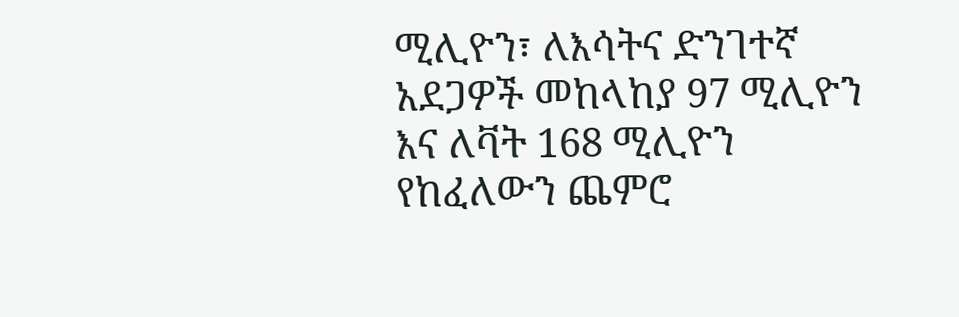ሚሊዮን፣ ለእሳትና ድንገተኛ አደጋዎች መከላከያ 97 ሚሊዮን እና ለቫት 168 ሚሊዮን የከፈለውን ጨምሮ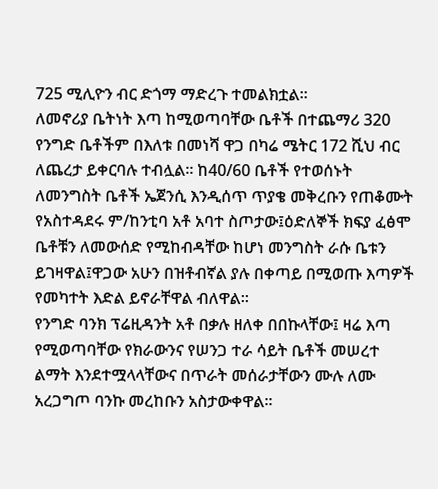725 ሚሊዮን ብር ድጎማ ማድረጉ ተመልክቷል፡፡
ለመኖሪያ ቤትነት እጣ ከሚወጣባቸው ቤቶች በተጨማሪ 320 የንግድ ቤቶችም በእለቱ በመነሻ ዋጋ በካሬ ሜትር 172 ሺህ ብር ለጨረታ ይቀርባሉ ተብሏል፡፡ ከ40/60 ቤቶች የተወሰኑት ለመንግስት ቤቶች ኤጀንሲ እንዲሰጥ ጥያቄ መቅረቡን የጠቆሙት የአስተዳደሩ ም/ከንቲባ አቶ አባተ ስጦታው፤ዕድለኞች ክፍያ ፈፅሞ ቤቶቹን ለመውሰድ የሚከብዳቸው ከሆነ መንግስት ራሱ ቤቱን ይገዛዋል፤ዋጋው አሁን በዝቶብኛል ያሉ በቀጣይ በሚወጡ እጣዎች የመካተት እድል ይኖራቸዋል ብለዋል፡፡
የንግድ ባንክ ፕሬዚዳንት አቶ በቃሉ ዘለቀ በበኩላቸው፤ ዛሬ እጣ የሚወጣባቸው የክራውንና የሠንጋ ተራ ሳይት ቤቶች መሠረተ ልማት እንደተሟላላቸውና በጥራት መሰራታቸውን ሙሉ ለሙ አረጋግጦ ባንኩ መረከቡን አስታውቀዋል፡፡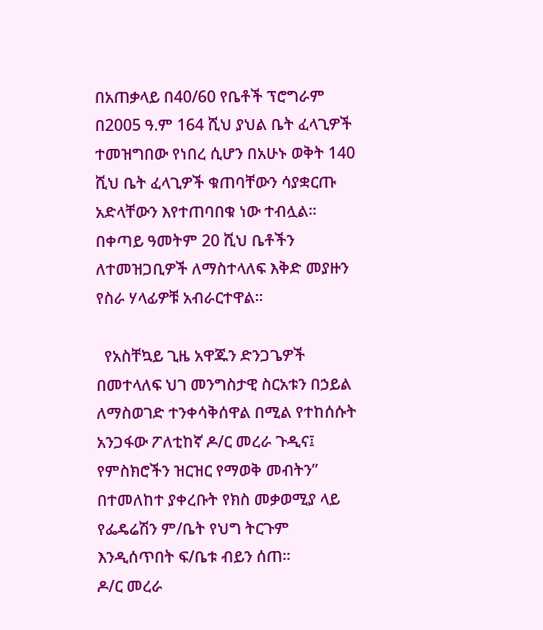በአጠቃላይ በ40/60 የቤቶች ፕሮግራም በ2005 ዓ.ም 164 ሺህ ያህል ቤት ፈላጊዎች ተመዝግበው የነበረ ሲሆን በአሁኑ ወቅት 140 ሺህ ቤት ፈላጊዎች ቁጠባቸውን ሳያቋርጡ አድላቸውን እየተጠባበቁ ነው ተብሏል፡፡ በቀጣይ ዓመትም 20 ሺህ ቤቶችን ለተመዝጋቢዎች ለማስተላለፍ እቅድ መያዙን የስራ ሃላፊዎቹ አብራርተዋል፡፡

  የአስቸኳይ ጊዜ አዋጁን ድንጋጌዎች በመተላለፍ ህገ መንግስታዊ ስርአቱን በኃይል ለማስወገድ ተንቀሳቅሰዋል በሚል የተከሰሱት አንጋፋው ፖለቲከኛ ዶ/ር መረራ ጉዲና፤ የምስክሮችን ዝርዝር የማወቅ መብትን” በተመለከተ ያቀረቡት የክስ መቃወሚያ ላይ የፌዴሬሽን ም/ቤት የህግ ትርጉም እንዲሰጥበት ፍ/ቤቱ ብይን ሰጠ፡፡
ዶ/ር መረራ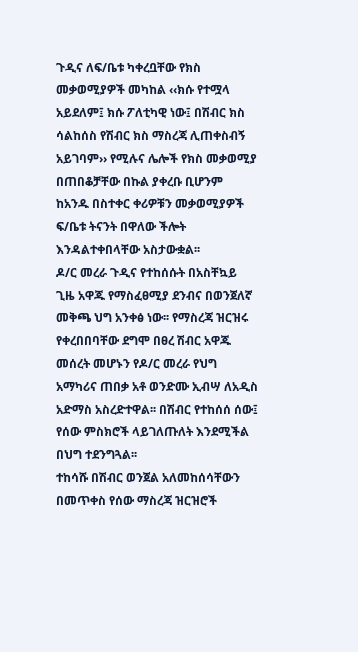ጉዲና ለፍ/ቤቱ ካቀረቧቸው የክስ መቃወሚያዎች መካከል ‹‹ክሱ የተሟላ አይደለም፤ ክሱ ፖለቲካዊ ነው፤ በሽብር ክስ ሳልከሰስ የሽብር ክስ ማስረጃ ሊጠቀስብኝ አይገባም›› የሚሉና ሌሎች የክስ መቃወሚያ በጠበቆቻቸው በኩል ያቀረቡ ቢሆንም ከአንዱ በስተቀር ቀሪዎቹን መቃወሚያዎች ፍ/ቤቱ ትናንት በዋለው ችሎት እንዳልተቀበላቸው አስታውቋል፡፡
ዶ/ር መረራ ጉዲና የተከሰሱት በአስቸኳይ ጊዜ አዋጁ የማስፈፀሚያ ደንብና በወንጀለኛ መቅጫ ህግ አንቀፅ ነው፡፡ የማስረጃ ዝርዝሩ የቀረበበባቸው ደግሞ በፀረ ሽብር አዋጁ መሰረት መሆኑን የዶ/ር መረራ የህግ አማካሪና ጠበቃ አቶ ወንድሙ ኢብሣ ለአዲስ አድማስ አስረድተዋል፡፡ በሽብር የተከሰሰ ሰው፤ የሰው ምስክሮች ላይገለጡለት እንደሚችል በህግ ተደንግጓል፡፡
ተከሳሹ በሽብር ወንጀል አለመከሰሳቸውን በመጥቀስ የሰው ማስረጃ ዝርዝሮች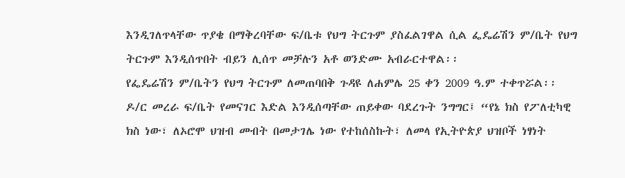እንዲገለጥላቸው ጥያቄ በማቅረባቸው ፍ/ቤቱ የህግ ትርጉም ያስፈልገዋል ሲል ፌዴሬሽን ም/ቤት የህግ ትርጉም እንዲሰጥበት ብይን ሊሰጥ መቻሉን አቶ ወንድሙ አብራርተዋል፡፡
የፌዴሬሽን ም/ቤትን የህግ ትርጉም ለመጠባበቅ ጉዳዩ ለሐምሌ 25 ቀን 2009 ዓ.ም ተቀጥሯል፡፡
ዶ/ር መረራ ፍ/ቤት የመናገር እድል እንዲሰጣቸው ጠይቀው ባደረጉት ንግግር፤ “የኔ ክስ የፖለቲካዊ ክስ ነው፣ ለኦሮሞ ህዝብ መብት በመታገሌ ነው የተከሰስኩት፣ ለመላ የኢትዮጵያ ህዝቦች ነፃነት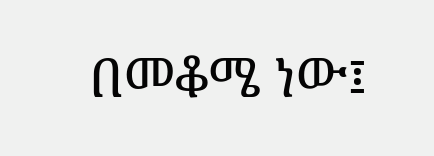በመቆሜ ነው፤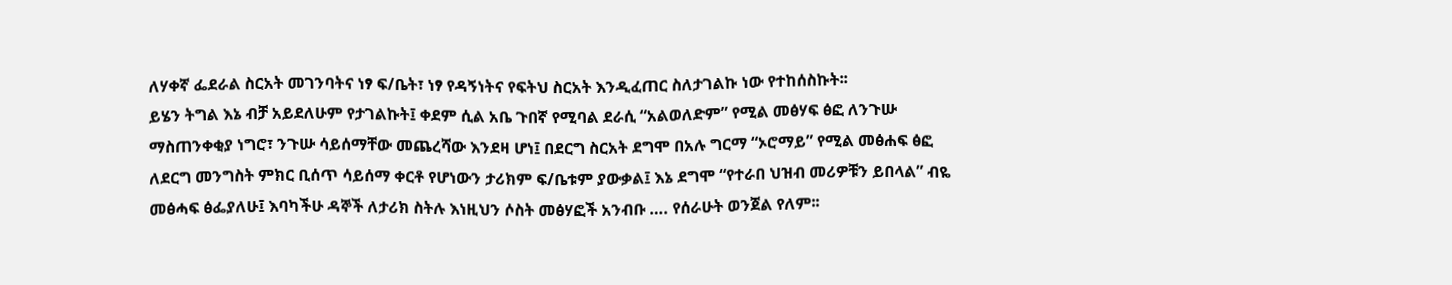ለሃቀኛ ፌደራል ስርአት መገንባትና ነፃ ፍ/ቤት፣ ነፃ የዳኝነትና የፍትህ ስርአት እንዲፈጠር ስለታገልኩ ነው የተከሰስኩት፡፡
ይሄን ትግል እኔ ብቻ አይደለሁም የታገልኩት፤ ቀደም ሲል አቤ ጉበኛ የሚባል ደራሲ “አልወለድም” የሚል መፅሃፍ ፅፎ ለንጉሡ ማስጠንቀቂያ ነግሮ፣ ንጉሡ ሳይሰማቸው መጨረሻው እንደዛ ሆነ፤ በደርግ ስርአት ደግሞ በአሉ ግርማ “ኦሮማይ” የሚል መፅሐፍ ፅፎ ለደርግ መንግስት ምክር ቢሰጥ ሳይሰማ ቀርቶ የሆነውን ታሪክም ፍ/ቤቱም ያውቃል፤ እኔ ደግሞ “የተራበ ህዝብ መሪዎቹን ይበላል” ብዬ መፅሓፍ ፅፌያለሁ፤ እባካችሁ ዳኞች ለታሪክ ስትሉ እነዚህን ሶስት መፅሃፎች አንብቡ …. የሰራሁት ወንጀል የለም፡፡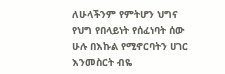ለሁላችንም የምትሆን ህግና የህግ የበላይነት የሰፈነባት ሰው ሁሉ በእኩል የሚኖርባትን ሀገር እንመስርት ብዬ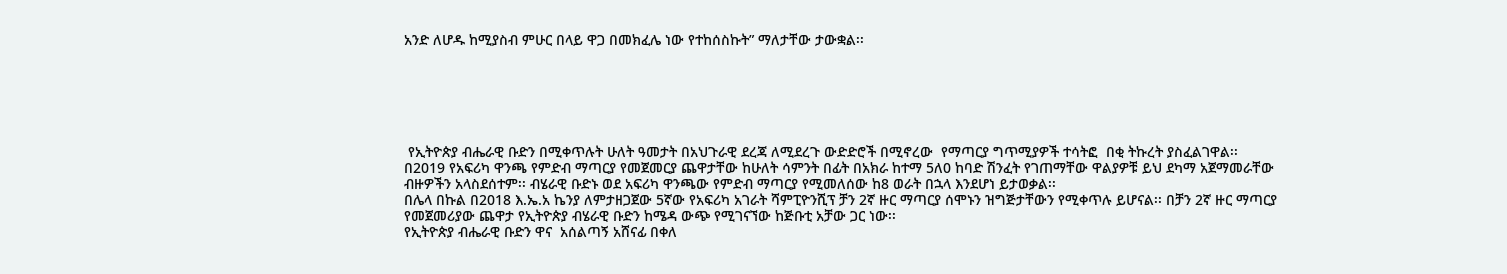አንድ ለሆዱ ከሚያስብ ምሁር በላይ ዋጋ በመክፈሌ ነው የተከሰስኩት” ማለታቸው ታውቋል፡፡






 የኢትዮጵያ ብሔራዊ ቡድን በሚቀጥሉት ሁለት ዓመታት በአህጉራዊ ደረጃ ለሚደረጉ ውድድሮች በሚኖረው  የማጣርያ ግጥሚያዎች ተሳትፎ  በቂ ትኩረት ያስፈልገዋል፡፡ በ2019 የአፍሪካ ዋንጫ የምድብ ማጣርያ የመጀመርያ ጨዋታቸው ከሁለት ሳምንት በፊት በአክራ ከተማ 5ለ0 ከባድ ሽንፈት የገጠማቸው ዋልያዎቹ ይህ ደካማ አጀማመራቸው ብዙዎችን አላስደሰተም፡፡ ብሄራዊ ቡድኑ ወደ አፍሪካ ዋንጫው የምድብ ማጣርያ የሚመለሰው ከ8 ወራት በኋላ እንደሆነ ይታወቃል፡፡
በሌላ በኩል በ2018 እ.ኤ.አ ኬንያ ለምታዘጋጀው 5ኛው የአፍሪካ አገራት ሻምፒዮንሺፕ ቻን 2ኛ ዙር ማጣርያ ሰሞኑን ዝግጅታቸውን የሚቀጥሉ ይሆናል፡፡ በቻን 2ኛ ዙር ማጣርያ የመጀመሪያው ጨዋታ የኢትዮጵያ ብሄራዊ ቡድን ከሜዳ ውጭ የሚገናኘው ከጅቡቲ አቻው ጋር ነው፡፡
የኢትዮጵያ ብሔራዊ ቡድን ዋና  አሰልጣኝ አሸናፊ በቀለ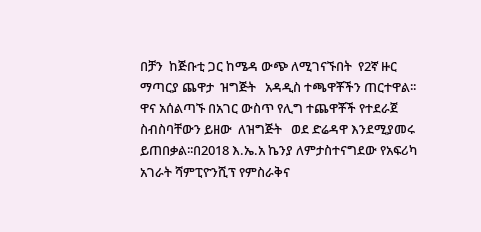በቻን  ከጅቡቲ ጋር ከሜዳ ውጭ ለሚገናኙበት  የ2ኛ ዙር ማጣርያ ጨዋታ  ዝግጅት   አዳዲስ ተጫዋቾችን ጠርተዋል፡፡ ዋና አሰልጣኙ በአገር ውስጥ የሊግ ተጨዋቾች የተደራጀ ስብስባቸውን ይዘው  ለዝግጅት   ወደ ድሬዳዋ እንደሚያመሩ ይጠበቃል፡፡በ2018 እ.ኤ.አ ኬንያ ለምታስተናግደው የአፍሪካ አገራት ሻምፒዮንሺፕ የምስራቅና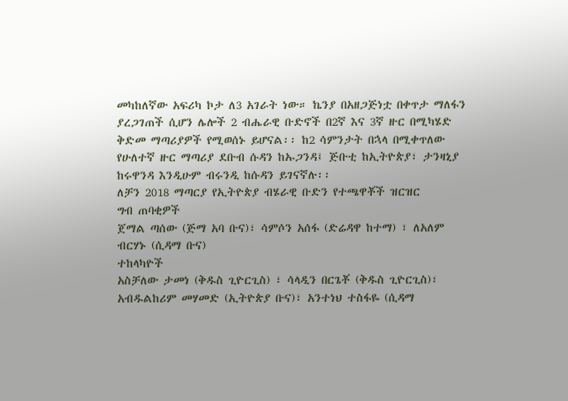መካከለኛው አፍሪካ ኮታ ለ3 አገራት ነው። ኬንያ በአዘጋጅነቷ በቀጥታ ማለፋን ያረጋገጠች ሲሆን ሌሎች 2 ብሔራዊ ቡድኖች በ2ኛ እና 3ኛ ዙር በሚካሄድ ቅድመ ማጣሪያዎች የሚወሰኑ ይሆናል፡፡ ከ2 ሳምንታት በኋላ በሚቀጥለው የሁለተኛ ዙር ማጣሪያ ደቡብ ሱዳን ከኡጋንዳ፤ ጅቡቲ ከኢትዮጵያ፣ ታንዛኒያ ከሩዋንዳ እንዲሁም ብሩንዲ ከሱዳን ይገናኛሉ፡፡
ለቻን 2018 ማጣርያ የኢትዮጵያ ብሄራዊ ቡድን የተጫዋቾች ዝርዝር
ግብ ጠባቂዎች
ጀማል ጣሰው (ጅማ አባ ቡና)፣ ሳምሶን አሰፋ (ድሬዳዋ ከተማ) ፣ ለአለም ብርሃኑ (ሲዳማ ቡና)
ተከላካዮች
አስቻለው ታመነ (ቅዱስ ጊዮርጊስ) ፣ ሳላዲን በርጌቾ (ቅዱስ ጊዮርጊስ)፣ አብዱልከሪም መሃመድ (ኢትዮጵያ ቡና)፣ አንተነህ ተስፋዬ (ሲዳማ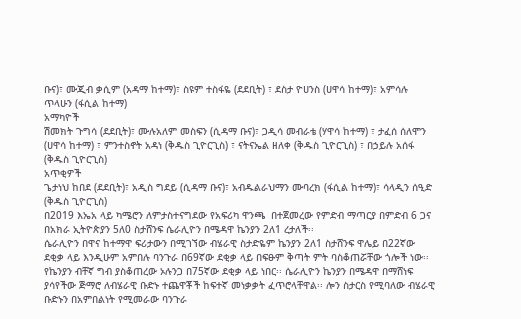ቡና)፣ ሙጂብ ቃሲም (አዳማ ከተማ)፣ ስዩም ተስፋዬ (ደደቢት) ፣ ደስታ ዮሀንስ (ሀዋሳ ከተማ)፣ አምሳሉ ጥላሁን (ፋሲል ከተማ)
አማካዮች
ሽመክት ጉግሳ (ደደቢት)፣ ሙሉአለም መስፍን (ሲዳማ ቡና)፣ ጋዲሳ መብራቴ (ሃዋሳ ከተማ) ፣ ታፈሰ ሰለሞን (ሀዋሳ ከተማ) ፣ ምንተስኖት አዳነ (ቅዱስ ጊዮርጊስ) ፣ ናትናኤል ዘለቀ (ቅዱስ ጊዮርጊስ) ፣ በኃይሉ አሰፋ (ቅዱስ ጊዮርጊስ)
አጥቂዎች
ጌታነህ ከበደ (ደደቢት)፣ አዲስ ግደይ (ሲዳማ ቡና)፣ አብዱልራህማን ሙባረክ (ፋሲል ከተማ)፣ ሳላዲን ሰዒድ (ቅዱስ ጊዮርጊስ)
በ2019 እኤአ ላይ ካሜሮን ለምታስተናግደው የአፍሪካ ዋንጫ  በተጀመረው የምድብ ማጣርያ በምድብ 6 ጋና በአክራ ኢትዮጵያን 5ለ0 ስታሸንፍ ሴራሊዮን በሜዳዋ ኬንያን 2ለ1 ረታለች፡፡
ሴራሊዮን በዋና ከተማዋ ፍሪታውን በሚገኘው ብሄራዊ ስታድዬም ኬንያን 2ለ1 ስታሸንፍ ዋሌይ በ22ኛው ደቂቃ ላይ እንዲሁም አምበሉ ባንጉራ በ69ኛው ደቂቃ ላይ በፍፁም ቅጣት ምት ባስቆጠሯቸው ጎሎች ነው፡፡ የኬንያን ብቸኛ ግብ ያስቆጠረው ኦሉንጋ በ75ኛው ደቂቃ ላይ ነበር፡፡ ሴራሊዮን ኬንያን በሜዳዋ በማሸነፍ ያሳየችው ጅማሮ ለብሄራዊ ቡድኑ ተጨዋቾች ከፍተኛ መነቃቃት ፈጥሮላቸዋል፡፡ ሎን ስታርስ የሚባለው ብሄራዊ ቡድኑን በአምበልነት የሚመራው ባንጉራ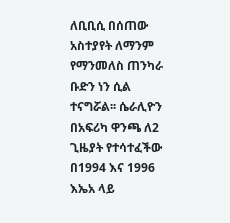ለቢቢሲ በሰጠው አስተያየት ለማንም የማንመለስ ጠንካራ ቡድን ነን ሲል ተናግሯል፡፡ ሴራሊዮን በአፍሪካ ዋንጫ ለ2 ጊዜያት የተሳተፈችው በ1994 እና 1996 እኤአ ላይ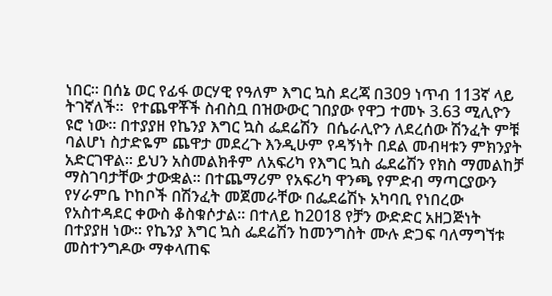ነበር፡፡ በሰኔ ወር የፊፋ ወርሃዊ የዓለም እግር ኳስ ደረጃ በ309 ነጥብ 113ኛ ላይ ትገኛለች፡፡  የተጨዋቾች ስብስቧ በዝውውር ገበያው የዋጋ ተመኑ 3.63 ሚሊዮን ዩሮ ነው፡፡ በተያያዘ የኬንያ እግር ኳስ ፌደሬሽን  በሴራሊዮን ለደረሰው ሽንፈት ምቹ ባልሆነ ስታድዬም ጨዋታ መደረጉ እንዲሁም የዳኝነት በደል መብዛቱን ምክንያት አድርገዋል፡፡ ይህን አስመልክቶም ለአፍሪካ የእግር ኳስ ፌደሬሽን የክስ ማመልከቻ ማስገባታቸው ታውቋል፡፡ በተጨማሪም የአፍሪካ ዋንጫ የምድብ ማጣርያውን የሃራምቤ ኮከቦች በሽንፈት መጀመራቸው በፌደሬሽኑ አካባቢ የነበረው የአስተዳደር ቀውስ ቆስቁሶታል፡፡ በተለይ ከ2018 የቻን ውድድር አዘጋጅነት በተያያዘ ነው፡፡ የኬንያ እግር ኳስ ፌደሬሽን ከመንግስት ሙሉ ድጋፍ ባለማግኘቱ መስተንግዶው ማቀላጠፍ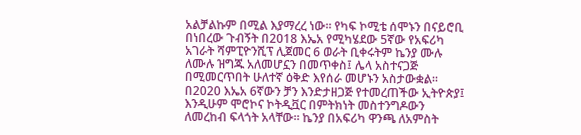አልቻልኩም በሚል እያማረረ ነው፡፡ የካፍ ኮሚቴ ሰሞኑን በናይሮቢ በነበረው ጉብኝት በ2018 እኤአ የሚካሄደው 5ኛው የአፍሪካ አገራት ሻምፒዮንሺፕ ሊጀመር 6 ወራት ቢቀሩትም ኬንያ ሙሉ ለሙሉ ዝግጁ አለመሆኗን በመጥቀስ፤ ሌላ አስተናጋጅ በሚመርጥበት ሁለተኛ ዕቅድ እየሰራ መሆኑን አስታውቋል፡፡ በ2020 እኤአ 6ኛውን ቻን እንድታዘጋጅ የተመረጠችው ኢትዮጵያ፤ እንዲሁም ሞሮኮና ኮትዲቯር በምትክነት መስተንግዶውን ለመረከብ ፍላጎት አላቸው። ኬንያ በአፍሪካ ዋንጫ ለአምስት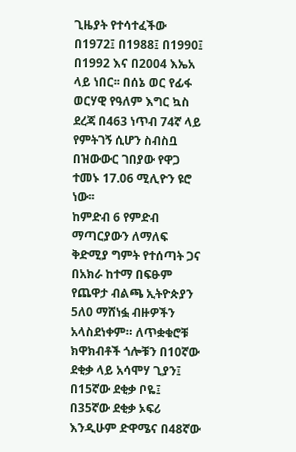ጊዜያት የተሳተፈችው በ1972፤ በ1988፤ በ1990፤ በ1992 እና በ2004 እኤአ ላይ ነበር፡፡ በሰኔ ወር የፊፋ ወርሃዊ የዓለም እግር ኳስ ደረጃ በ463 ነጥብ 74ኛ ላይ የምትገኝ ሲሆን ስብስቧ በዝውውር ገበያው የዋጋ ተመኑ 17.06 ሚሊዮን ዩሮ ነው፡፡
ከምድብ 6 የምድብ ማጣርያውን ለማለፍ ቅድሚያ ግምት የተሰጣት ጋና በአክራ ከተማ በፍፁም የጨዋታ ብልጫ ኢትዮጵያን 5ለ0 ማሸነፏ ብዙዎችን አላስደነቀም። ለጥቋቁሮቹ ክዋክብቶች ጎሎቹን በ10ኛው ደቂቃ ላይ አሳሞሃ ጊያን፤ በ15ኛው ደቂቃ ቦዬ፤ በ35ኛው ደቂቃ ኦፍሪ እንዲሁም ድዋሜና በ48ኛው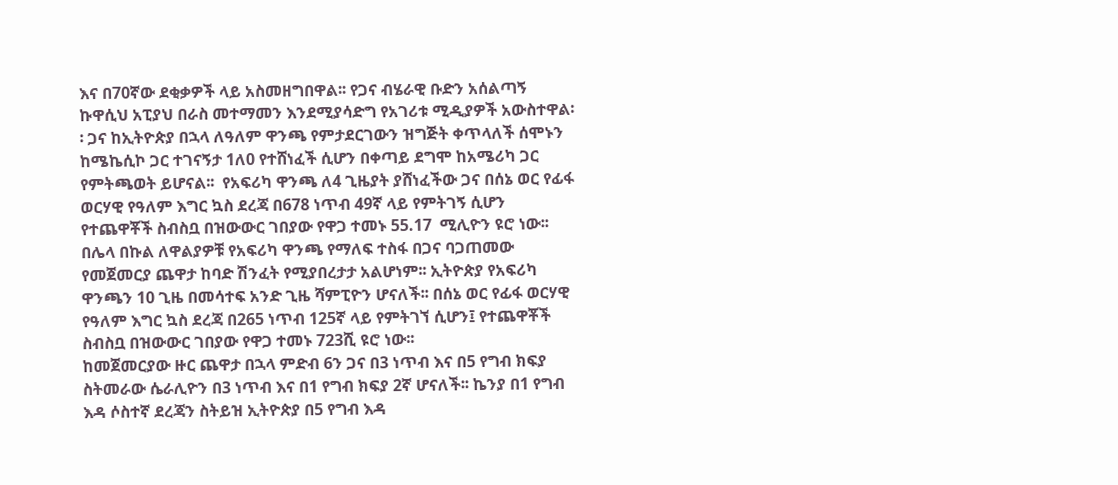እና በ70ኛው ደቂቃዎች ላይ አስመዘግበዋል፡፡ የጋና ብሄራዊ ቡድን አሰልጣኝ ኩዋሲህ አፒያህ በራስ መተማመን እንደሚያሳድግ የአገሪቱ ሚዲያዎች አውስተዋል፡፡ ጋና ከኢትዮጵያ በኋላ ለዓለም ዋንጫ የምታደርገውን ዝግጅት ቀጥላለች ሰሞኑን ከሜኬሲኮ ጋር ተገናኝታ 1ለ0 የተሸነፈች ሲሆን በቀጣይ ደግሞ ከአሜሪካ ጋር የምትጫወት ይሆናል፡፡  የአፍሪካ ዋንጫ ለ4 ጊዜያት ያሸነፈችው ጋና በሰኔ ወር የፊፋ ወርሃዊ የዓለም እግር ኳስ ደረጃ በ678 ነጥብ 49ኛ ላይ የምትገኝ ሲሆን የተጨዋቾች ስብስቧ በዝውውር ገበያው የዋጋ ተመኑ 55.17  ሚሊዮን ዩሮ ነው፡፡ በሌላ በኩል ለዋልያዎቹ የአፍሪካ ዋንጫ የማለፍ ተስፋ በጋና ባጋጠመው የመጀመርያ ጨዋታ ከባድ ሽንፈት የሚያበረታታ አልሆነም፡፡ ኢትዮጵያ የአፍሪካ ዋንጫን 10 ጊዜ በመሳተፍ አንድ ጊዜ ሻምፒዮን ሆናለች፡፡ በሰኔ ወር የፊፋ ወርሃዊ የዓለም እግር ኳስ ደረጃ በ265 ነጥብ 125ኛ ላይ የምትገኘ ሲሆን፤ የተጨዋቾች ስብስቧ በዝውውር ገበያው የዋጋ ተመኑ 723ሺ ዩሮ ነው፡፡
ከመጀመርያው ዙር ጨዋታ በኋላ ምድብ 6ን ጋና በ3 ነጥብ እና በ5 የግብ ክፍያ ስትመራው ሴራሊዮን በ3 ነጥብ እና በ1 የግብ ክፍያ 2ኛ ሆናለች፡፡ ኬንያ በ1 የግብ እዳ ሶስተኛ ደረጃን ስትይዝ ኢትዮጵያ በ5 የግብ እዳ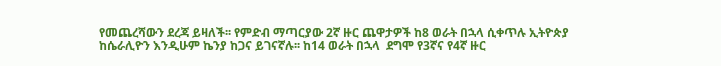የመጨረሻውን ደረጃ ይዛለች፡፡ የምድብ ማጣርያው 2ኛ ዙር ጨዋታዎች ከ8 ወራት በኋላ ሲቀጥሉ ኢትዮጵያ ከሴራሊዮን እንዲሁም ኬንያ ከጋና ይገናኛሉ፡፡ ከ14 ወራት በኋላ  ደግሞ የ3ኛና የ4ኛ ዙር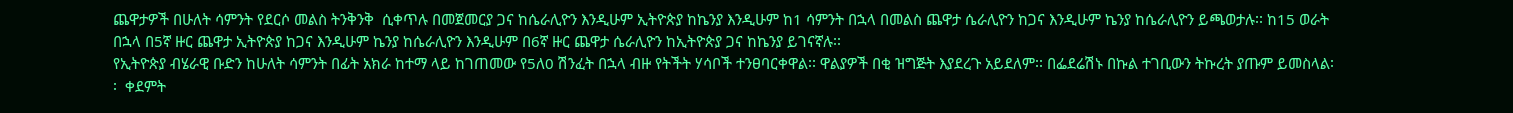ጨዋታዎች በሁለት ሳምንት የደርሶ መልስ ትንቅንቅ  ሲቀጥሉ በመጀመርያ ጋና ከሴራሊዮን እንዲሁም ኢትዮጵያ ከኬንያ እንዲሁም ከ1 ሳምንት በኋላ በመልስ ጨዋታ ሴራሊዮን ከጋና እንዲሁም ኬንያ ከሴራሊዮን ይጫወታሉ፡፡ ከ15 ወራት በኋላ በ5ኛ ዙር ጨዋታ ኢትዮጵያ ከጋና እንዲሁም ኬንያ ከሴራሊዮን እንዲሁም በ6ኛ ዙር ጨዋታ ሴራሊዮን ከኢትዮጵያ ጋና ከኬንያ ይገናኛሉ፡፡
የኢትዮጵያ ብሄራዊ ቡድን ከሁለት ሳምንት በፊት አክራ ከተማ ላይ ከገጠመው የ5ለ0 ሽንፈት በኋላ ብዙ የትችት ሃሳቦች ተንፀባርቀዋል፡፡ ዋልያዎች በቂ ዝግጅት እያደረጉ አይደለም፡፡ በፌደሬሽኑ በኩል ተገቢውን ትኩረት ያጡም ይመስላል፡፡  ቀደምት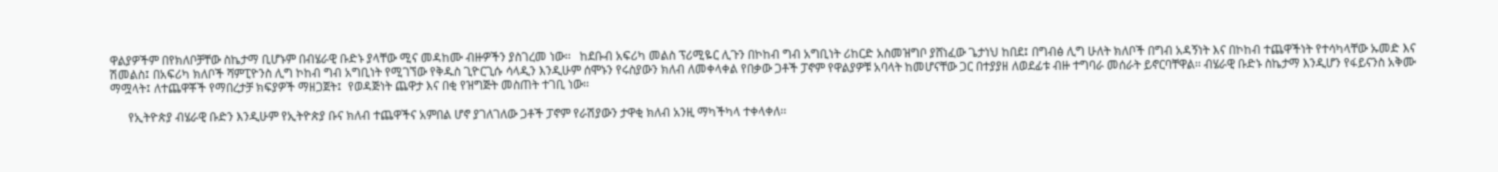ዋልያዎችም በየክለቦቻቸው ስኬታማ ቢሆኑም በብሄራዊ ቡድኑ ያላቸው ሚና መዳከሙ ብዙዎችን ያስገረመ ነው፡፡   ከደቡብ አፍሪካ መልስ ፕሪሚዬር ሊጉን በኮከብ ግብ አግቢነት ሪከርድ አስመዝግቦ ያሸነፈው ጌታነህ ከበደ፤ በግብፅ ሊግ ሁለት ክለቦች በግብ አዳኝነት እና በኮከብ ተጨዋችነት የተሳካላቸው ኡመድ እና ሽመልስ፤ በአፍሪካ ክለቦች ሻምፒዮንስ ሊግ ኮከብ ግብ አግቢነት የሚገኘው የቅዱስ ጊዮርጊሱ ሳላዲን እንዲሁም ሰሞኑን የሩስያውን ክለብ ለመቀላቀል የበቃው ጋቶች ፓኖም የዋልያዎቹ አባላት ከመሆናቸው ጋር በተያያዘ ለወደፊቱ ብዙ ተግባራ መሰራት ይኖርባቸዋል፡፡ ብሄራዊ ቡድኑ ስኬታማ እንዲሆን የፋይናንስ አቅሙ ማሟላት፤ ለተጨዋቾች የማበረታቻ ክፍያዎች ማዘጋጀት፤  የወዳጅነት ጨዋታ እና በቂ የዝግጅት መስጠት ተገቢ ነው፡፡

      የኢትዮጵያ ብሄራዊ ቡድን እንዲሁም የኢትዮጵያ ቡና ክለብ ተጨዋችና አምበል ሆኖ ያገለገለው ጋቶች ፓኖም የራሽያውን ታዋቂ ክለብ አንዚ ማካችካላ ተቀላቀለ፡፡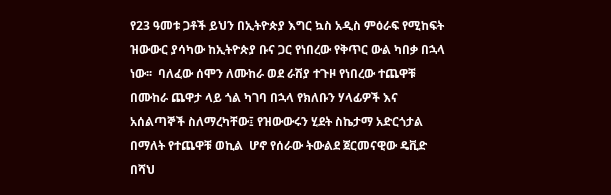የ23 ዓመቱ ጋቶች ይህን በኢትዮጵያ እግር ኳስ አዲስ ምዕራፍ የሚከፍት ዝውውር ያሳካው ከኢትዮጵያ ቡና ጋር የነበረው የቅጥር ውል ካበቃ በኋላ ነው፡፡  ባለፈው ሰሞን ለሙከራ ወደ ራሽያ ተጉዞ የነበረው ተጨዋቹ በሙከራ ጨዋታ ላይ ጎል ካገባ በኋላ የክለቡን ሃላፊዎች እና አሰልጣኞች ስለማረካቸው፤ የዝውውሩን ሂደት ስኬታማ አድርጎታል በማለት የተጨዋቹ ወኪል  ሆኖ የሰራው ትውልደ ጀርመናዊው ዴቪድ በሻህ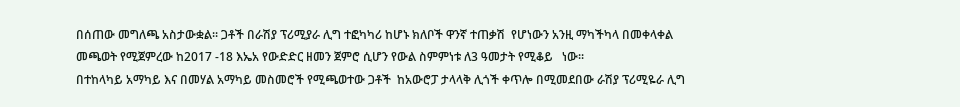በሰጠው መግለጫ አስታውቋል፡፡ ጋቶች በራሽያ ፕሪሚያራ ሊግ ተፎካካሪ ከሆኑ ክለቦች ዋንኛ ተጠቃሽ  የሆነውን አንዚ ማካችካላ በመቀላቀል መጫወት የሚጀምረው ከ2017 -18 እኤአ የውድድር ዘመን ጀምሮ ሲሆን የውል ስምምነቱ ለ3 ዓመታት የሚቆይ   ነው፡፡
በተከላካይ አማካይ እና በመሃል አማካይ መስመሮች የሚጫወተው ጋቶች  ከአውሮፓ ታላላቅ ሊጎች ቀጥሎ በሚመደበው ራሽያ ፕሪሚዬራ ሊግ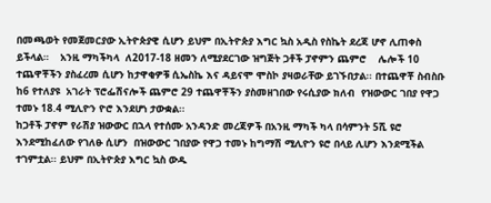በመጫወት የመጀመርያው ኢትዮጵያዊ ሲሆን ይህም በኢትዮጵያ እግር ኳስ አዲስ የስኬት ደረጃ ሆኖ ሊጠቀስ ይችላል።    አንዚ ማካችካላ  ለ2017-18 ዘመን ለሚያደርገው ዝግጅት ጋቶች ፓኖምን ጨምሮ    ሌሎች 10 ተጨዋቾችን ያስፈረመ ሲሆን ከታዋቂዎቹ ሲኤስኬ እና ዳይናሞ ሞስኮ ያዛወራቸው ይገኙበታል፡፡ በተጨዋቾ ስብስቡ ከ6 የተለያዩ  አገራት ፕሮፌሽናሎች ጨምሮ 29 ተጨዋቾችን ያስመዘገበው የሩሲያው ክለብ  የዝውውር ገበያ የዋጋ ተመኑ 18.4 ሚሊዮን ዮሮ እንደሆነ ታውቋል፡፡
ከጋቶች ፓኖም የራሽያ ዝውውር በኋላ የተሰሙ አንዳንድ መረጃዎች በአንዚ ማካች ካላ በሳምንት 5ሺ ዩሮ እንደሚከፈለው የገለፁ ሲሆን  በዝውውር ገበያው የዋጋ ተመኑ ከግማሽ ሚሊዮን ዩሮ በላይ ሊሆን እንደሚችል ተገምቷል፡፡ ይህም በኢትዮጵያ እግር ኳስ ውዱ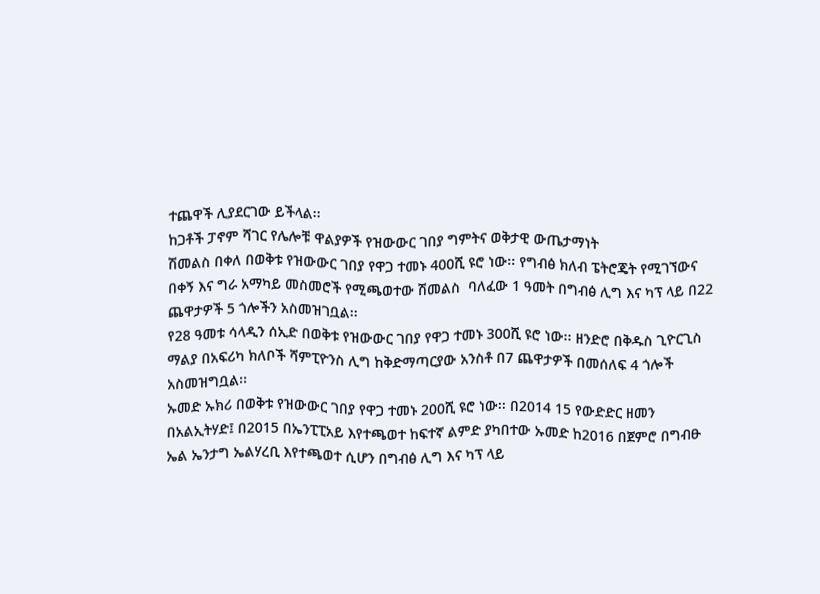ተጨዋች ሊያደርገው ይችላል፡፡
ከጋቶች ፓኖም ሻገር የሌሎቹ ዋልያዎች የዝውውር ገበያ ግምትና ወቅታዊ ውጤታማነት
ሽመልስ በቀለ በወቅቱ የዝውውር ገበያ የዋጋ ተመኑ 400ሺ ዩሮ ነው፡፡ የግብፅ ክለብ ፔትሮጄት የሚገኘውና በቀኝ እና ግራ አማካይ መስመሮች የሚጫወተው ሽመልስ  ባለፈው 1 ዓመት በግብፅ ሊግ እና ካፕ ላይ በ22 ጨዋታዎች 5 ጎሎችን አስመዝገቧል፡፡
የ28 ዓመቱ ሳላዲን ሰኢድ በወቅቱ የዝውውር ገበያ የዋጋ ተመኑ 300ሺ ዩሮ ነው፡፡ ዘንድሮ በቅዱስ ጊዮርጊስ ማልያ በአፍሪካ ክለቦች ሻምፒዮንስ ሊግ ከቅድማጣርያው አንስቶ በ7 ጨዋታዎች በመሰለፍ 4 ጎሎች አስመዝግቧል፡፡
ኡመድ ኡክሪ በወቅቱ የዝውውር ገበያ የዋጋ ተመኑ 200ሺ ዩሮ ነው፡፡ በ2014 15 የውድድር ዘመን በአልኢትሃድ፤ በ2015 በኤንፒፒአይ እየተጫወተ ከፍተኛ ልምድ ያካበተው ኡመድ ከ2016 በጀምሮ በግብፁ ኤል ኤንታግ ኤልሃረቢ እየተጫወተ ሲሆን በግብፅ ሊግ እና ካፕ ላይ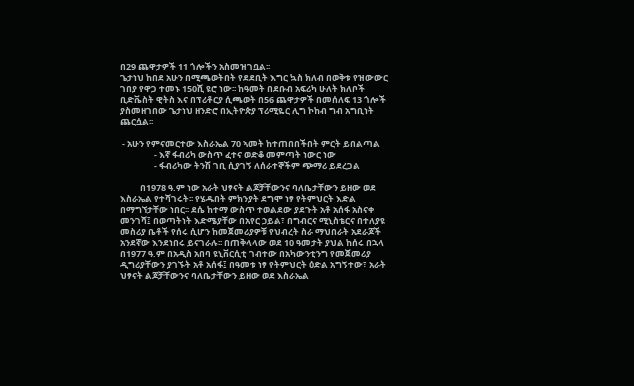በ29 ጨዋታዎች 11 ጎሎችን አስመዝገቧል፡፡
ጌታነህ ከበደ አሁን በሚጫወትበት የደደቢት እግር ኳስ ክለብ በወቅቱ የዝውውር ገበያ የዋጋ ተመኑ 150ሺ ዩሮ ነው፡፡ ከዓመት በደቡብ አፍሪካ ሁለት ክለቦች ቢድቬስት ዊትስ እና በፕሪቶርያ ሲጫወት በ56 ጨዋታዎች በመሰለፍ 13 ጎሎች ያስመዘገበው ጌታነህ ዘንድሮ በኢትዮጵያ ፕሪሚዬር ሊግ ኮከብ ግብ አግቢነት ጨርሷል፡፡

 - አሁን የምናመርተው እስራኤል 70 ኣመት ከተጠበበችበት ምርት ይበልጣል
                 - እኛ ፋብሪካ ውስጥ ፈተና ወድቆ መምጣት ነውር ነው
                 - ፋብሪካው ትንሽ ገቢ ሲያገኝ ለሰራተኞችም ጭማሪ ይደረጋል

          በ1978 ዓ.ም ነው አራት ህፃናት ልጆቻቸውንና ባለቤታቸውን ይዘው ወደ እስራኤል የተሻገሩት፡፡ የሄዱበት ምክንያት ደግሞ ነፃ የትምህርት እድል በማግኘታቸው ነበር፡፡ ደሴ ከተማ ውስጥ ተወልደው ያደጉት አቶ አሰፋ አስናቀ መንገሻ፤ በወጣትነት እድሜያቸው በአየር ኃይል፣ በግብርና ሚኒስቴርና በተለያዩ መስሪያ ቤቶች የሰሩ ሲሆን ከመጀመሪያዎቹ የህብረት ስራ ማህበራት አደራጆች አንደኛው እንደነበሩ ይናገራሉ፡፡ በጠቅላላው ወደ 10 ዓመታት ያህል ከሰሩ በኋላ በ1977 ዓ.ም በአዲስ አበባ ዩኒቨርሲቲ ገብተው በአካውንቲንግ የመጀመሪያ ዲግሪያቸውን ያገኙት አቶ አሰፋ፤ በዓመቱ ነፃ የትምህርት ዕድል አግኝተው፣ አራት ህፃናት ልጆቻቸውንና ባለቤታቸውን ይዘው ወደ እስራኤል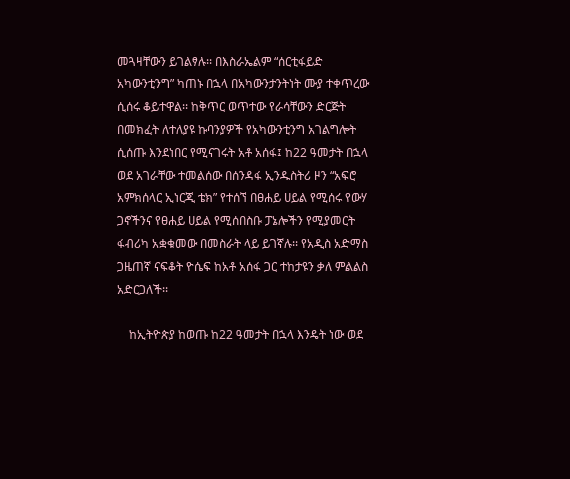መጓዛቸውን ይገልፃሉ፡፡ በእስራኤልም “ሰርቲፋይድ አካውንቲንግ” ካጠኑ በኋላ በአካውንታንትነት ሙያ ተቀጥረው ሲሰሩ ቆይተዋል፡፡ ከቅጥር ወጥተው የራሳቸውን ድርጅት በመክፈት ለተለያዩ ኩባንያዎች የአካውንቲንግ አገልግሎት ሲሰጡ እንደነበር የሚናገሩት አቶ አሰፋ፤ ከ22 ዓመታት በኋላ ወደ አገራቸው ተመልሰው በሰንዳፋ ኢንዱስትሪ ዞን “አፍሮ አምክሰላር ኢነርጂ ቴክ” የተሰኘ በፀሐይ ሀይል የሚሰሩ የውሃ ጋኖችንና የፀሐይ ሀይል የሚሰበስቡ ፓኔሎችን የሚያመርት ፋብሪካ አቋቁመው በመስራት ላይ ይገኛሉ፡፡ የአዲስ አድማስ ጋዜጠኛ ናፍቆት ዮሴፍ ከአቶ አሰፋ ጋር ተከታዩን ቃለ ምልልስ አድርጋለች፡፡

    ከኢትዮጵያ ከወጡ ከ22 ዓመታት በኋላ እንዴት ነው ወደ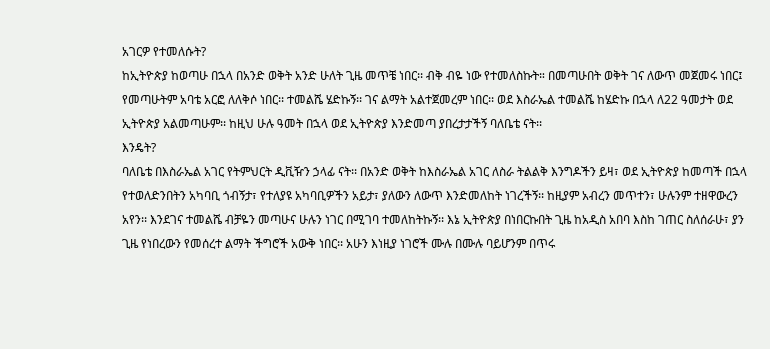አገርዎ የተመለሱት?
ከኢትዮጵያ ከወጣሁ በኋላ በአንድ ወቅት አንድ ሁለት ጊዜ መጥቼ ነበር፡፡ ብቅ ብዬ ነው የተመለስኩት። በመጣሁበት ወቅት ገና ለውጥ መጀመሩ ነበር፤ የመጣሁትም አባቴ አርፎ ለለቅሶ ነበር፡፡ ተመልሼ ሄድኩኝ፡፡ ገና ልማት አልተጀመረም ነበር፡፡ ወደ እስራኤል ተመልሼ ከሄድኩ በኋላ ለ22 ዓመታት ወደ ኢትዮጵያ አልመጣሁም፡፡ ከዚህ ሁሉ ዓመት በኋላ ወደ ኢትዮጵያ እንድመጣ ያበረታታችኝ ባለቤቴ ናት፡፡
እንዴት?
ባለቤቴ በእስራኤል አገር የትምህርት ዲቪዥን ኃላፊ ናት፡፡ በአንድ ወቅት ከእስራኤል አገር ለስራ ትልልቅ እንግዶችን ይዛ፣ ወደ ኢትዮጵያ ከመጣች በኋላ የተወለድንበትን አካባቢ ጎብኝታ፣ የተለያዩ አካባቢዎችን አይታ፣ ያለውን ለውጥ እንድመለከት ነገረችኝ፡፡ ከዚያም አብረን መጥተን፣ ሁሉንም ተዘዋውረን አየን፡፡ እንደገና ተመልሼ ብቻዬን መጣሁና ሁሉን ነገር በሚገባ ተመለከትኩኝ፡፡ እኔ ኢትዮጵያ በነበርኩበት ጊዜ ከአዲስ አበባ እስከ ገጠር ስለሰራሁ፣ ያን ጊዜ የነበረውን የመሰረተ ልማት ችግሮች አውቅ ነበር፡፡ አሁን እነዚያ ነገሮች ሙሉ በሙሉ ባይሆንም በጥሩ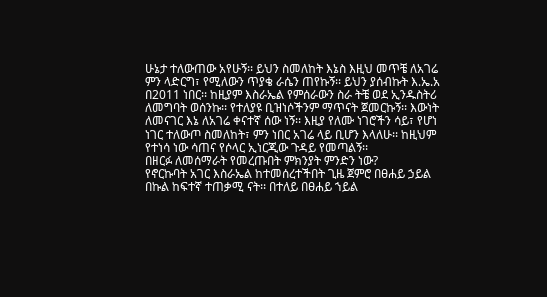ሁኔታ ተለውጠው አየሁኝ፡፡ ይህን ስመለከት እኔስ እዚህ መጥቼ ለአገሬ ምን ላድርግ፣ የሚለውን ጥያቄ ራሴን ጠየኩኝ፡፡ ይህን ያሰብኩት እ.ኤ.አ በ2011 ነበር፡፡ ከዚያም እስራኤል የምሰራውን ስራ ትቼ ወደ ኢንዱስትሪ ለመግባት ወሰንኩ፡፡ የተለያዩ ቢዝነሶችንም ማጥናት ጀመርኩኝ፡፡ እውነት ለመናገር እኔ ለአገሬ ቀናተኛ ሰው ነኝ፡፡ እዚያ የለሙ ነገሮችን ሳይ፣ የሆነ ነገር ተለውጦ ስመለከት፣ ምን ነበር አገሬ ላይ ቢሆን እላለሁ፡፡ ከዚህም የተነሳ ነው ሳጠና የሶላር ኢነርጂው ጉዳይ የመጣልኝ፡፡
በዘርፉ ለመሰማራት የመረጡበት ምክንያት ምንድን ነው?
የኖርኩባት አገር እስራኤል ከተመሰረተችበት ጊዜ ጀምሮ በፀሐይ ኃይል በኩል ከፍተኛ ተጠቃሚ ናት፡፡ በተለይ በፀሐይ ኀይል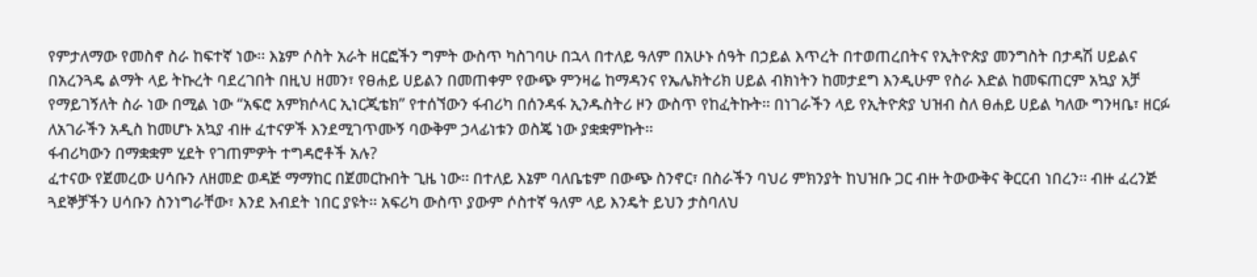የምታለማው የመስኖ ስራ ከፍተኛ ነው፡፡ እኔም ሶስት አራት ዘርፎችን ግምት ውስጥ ካስገባሁ በኋላ በተለይ ዓለም በአሁኑ ሰዓት በኃይል እጥረት በተወጠረበትና የኢትዮጵያ መንግስት በታዳሽ ሀይልና በአረንጓዴ ልማት ላይ ትኩረት ባደረገበት በዚህ ዘመን፣ የፀሐይ ሀይልን በመጠቀም የውጭ ምንዛሬ ከማዳንና የኤሌክትሪክ ሀይል ብክነትን ከመታደግ እንዲሁም የስራ እድል ከመፍጠርም አኳያ አቻ የማይገኝለት ስራ ነው በሚል ነው “አፍሮ አምክሶላር ኢነርጂቴክ” የተሰኘውን ፋብሪካ በሰንዳፋ ኢንዱስትሪ ዞን ውስጥ የከፈትኩት፡፡ በነገራችን ላይ የኢትዮጵያ ህዝብ ስለ ፀሐይ ሀይል ካለው ግንዛቤ፣ ዘርፉ ለአገራችን አዲስ ከመሆኑ አኳያ ብዙ ፈተናዎች እንደሚገጥሙኝ ባውቅም ኃላፊነቱን ወስጄ ነው ያቋቋምኩት፡፡
ፋብሪካውን በማቋቋም ሂደት የገጠምዎት ተግዳሮቶች አሉ?
ፈተናው የጀመረው ሀሳቡን ለዘመድ ወዳጅ ማማከር በጀመርኩበት ጊዜ ነው፡፡ በተለይ እኔም ባለቤቴም በውጭ ስንኖር፣ በስራችን ባህሪ ምክንያት ከህዝቡ ጋር ብዙ ትውውቅና ቅርርብ ነበረን፡፡ ብዙ ፈረንጅ ጓደኞቻችን ሀሳቡን ስንነግራቸው፣ እንደ እብደት ነበር ያዩት፡፡ አፍሪካ ውስጥ ያውም ሶስተኛ ዓለም ላይ እንዴት ይህን ታስባለህ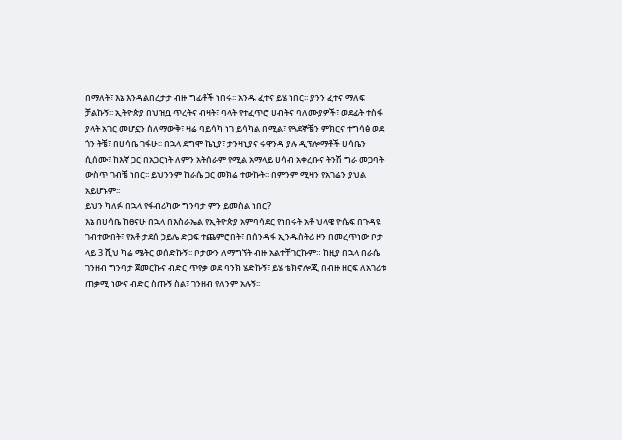በማለት፣ እኔ እንዳልበረታታ ብዙ ግፊቶች ነበሩ፡፡ አንዱ ፈተና ይሄ ነበር፡፡ ያንን ፈተና ማለፍ ቻልኩኝ፡፡ ኢትዮጵያ በህዝቧ ጥረትና ብዛት፣ ባላት የተፈጥሮ ሀብትና ባለሙያዎች፣ ወደፊት ተስፋ ያላት አገር መሆኗን ስለማውቅ፣ ዛሬ ባይሳካ ነገ ይሳካል በሚል፣ የጓደኞቼን ምክርና ተግሳፅ ወደ ጎን ትቼ፣ በሀሳቤ ገፋሁ፡፡ በኋላ ደግሞ ኬኒያ፣ ታንዛኒያና ሩዋንዳ ያሉ ዲፕሎማቶች ሀሳቤን ሲሰሙ፣ ከእኛ ጋር በአጋርነት ለምን አትሰራም የሚል አማላይ ሀሳብ አቀረቡና ትንሽ ግራ መጋባት ውስጥ ገብቼ ነበር፡፡ ይህንንም ከራሴ ጋር መክሬ ተውኩት፡፡ በምንም ሚዛን የአገሬን ያህል አይሆኑም፡፡
ይህን ካለፉ በኋላ የፋብሪካው ግንባታ ምን ይመስል ነበር?
እኔ በሀሳቤ ከፀናሁ በኋላ በእስራኤል የኢትዮጵያ አምባሳደር የነበሩት አቶ ህላዌ ዮሴፍ በጉዳዩ ገብተውበት፣ የአቶ ታደሰ ኃይሌ ድጋፍ ተጨምሮበት፣ በሰንዳፋ ኢንዱስትሪ ዞን በመረጥነው ቦታ ላይ 3 ሺህ ካሬ ሜትር ወሰድኩኝ፡፡ ቦታውን ለማግኘት ብዙ አልተቸገርኩም። ከዚያ በኋላ በራሴ ገንዘብ ግንባታ ጀመርኩና ብድር ጥየቃ ወደ ባንክ ሄድኩኝ፣ ይሄ ቴክኖሎጂ በብዙ ዘርፍ ለአገሪቱ ጠቃሚ ነውና ብድር ስጡኝ ስል፣ ገንዘብ የለንም አሉኝ፡፡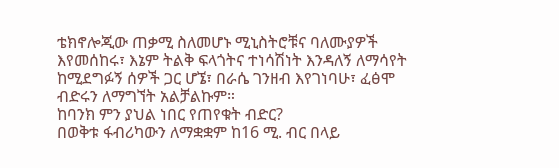ቴክኖሎጂው ጠቃሚ ስለመሆኑ ሚኒስትሮቹና ባለሙያዎች እየመሰከሩ፣ እኔም ትልቅ ፍላጎትና ተነሳሽነት እንዳለኝ ለማሳየት ከሚደግፉኝ ሰዎች ጋር ሆኜ፣ በራሴ ገንዘብ እየገነባሁ፣ ፈፅሞ ብድሩን ለማግኘት አልቻልኩም።
ከባንክ ምን ያህል ነበር የጠየቁት ብድር?
በወቅቱ ፋብሪካውን ለማቋቋም ከ16 ሚ. ብር በላይ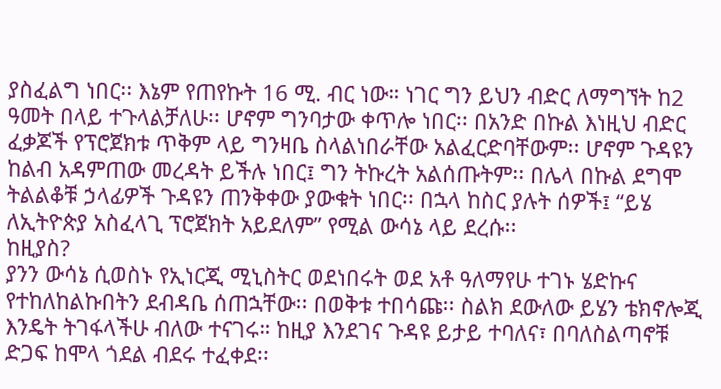ያስፈልግ ነበር፡፡ እኔም የጠየኩት 16 ሚ. ብር ነው። ነገር ግን ይህን ብድር ለማግኘት ከ2 ዓመት በላይ ተጉላልቻለሁ፡፡ ሆኖም ግንባታው ቀጥሎ ነበር፡፡ በአንድ በኩል እነዚህ ብድር ፈቃጆች የፕሮጀክቱ ጥቅም ላይ ግንዛቤ ስላልነበራቸው አልፈርድባቸውም፡፡ ሆኖም ጉዳዩን ከልብ አዳምጠው መረዳት ይችሉ ነበር፤ ግን ትኩረት አልሰጡትም፡፡ በሌላ በኩል ደግሞ ትልልቆቹ ኃላፊዎች ጉዳዩን ጠንቅቀው ያውቁት ነበር፡፡ በኋላ ከስር ያሉት ሰዎች፤ “ይሄ ለኢትዮጵያ አስፈላጊ ፕሮጀክት አይደለም” የሚል ውሳኔ ላይ ደረሱ፡፡
ከዚያስ?
ያንን ውሳኔ ሲወስኑ የኢነርጂ ሚኒስትር ወደነበሩት ወደ አቶ ዓለማየሁ ተገኑ ሄድኩና የተከለከልኩበትን ደብዳቤ ሰጠኋቸው፡፡ በወቅቱ ተበሳጩ፡፡ ስልክ ደውለው ይሄን ቴክኖሎጂ እንዴት ትገፋላችሁ ብለው ተናገሩ። ከዚያ እንደገና ጉዳዩ ይታይ ተባለና፣ በባለስልጣኖቹ ድጋፍ ከሞላ ጎደል ብደሩ ተፈቀደ፡፡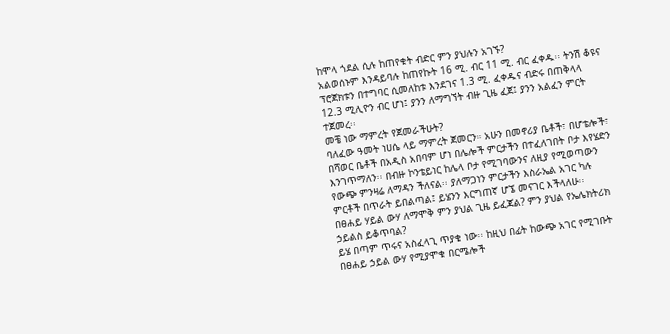ከሞላ ጎደል ሲሉ ከጠየቁት ብድር ምን ያህሉን አገኙ?
አልወሰኑም እንዳይባሉ ከጠየኩት 16 ሚ. ብር 11 ሚ. ብር ፈቀዱ፡፡ ትንሽ ቆዩና ፕሮጀክቱን በተግባር ሲመለከቱ እንደገና 1.3 ሚ. ፈቀዱና ብድሩ በጠቅላላ 12.3 ሚሊዮን ብር ሆነ፤ ያንን ለማግኘት ብዙ ጊዜ ፈጀ፤ ያንን አልፈን ምርት ተጀመረ፡፡
መቼ ነው ማምረት የጀመራችሁት?
ባለፈው ዓመት ነሀሴ ላይ ማምረት ጀመርን። አሁን በመኖሪያ ቤቶች፣ በሆቴሎች፣ በሻወር ቤቶች በአዲስ አበባም ሆነ በሌሎች ምርታችን በተፈለገበት ቦታ እየሄድን እንገጥማለን፡፡ በብዙ ኮንቴይነር ከሌላ ቦታ የሚገባውንና ለዚያ የሚወጣውን የውጭ ምንዛሬ ለማዳን ችለናል፡፡ ያለማጋነን ምርታችን እስራኤል አገር ካሉ ምርቶች በጥራት ይበልጣል፤ ይሄንን እርግጠኛ ሆኜ መናገር እችላለሁ፡፡
በፀሐይ ሃይል ውሃ ለማሞቅ ምን ያህል ጊዜ ይፈጃል? ምን ያህል የኤሌክትሪክ ኃይልስ ይቆጥባል?
ይሄ በጣም ጥሩና አስፈላጊ ጥያቄ ነው፡፡ ከዚህ በፊት ከውጭ አገር የሚገቡት በፀሐይ ኃይል ውሃ የሚያሞቁ በርሜሎች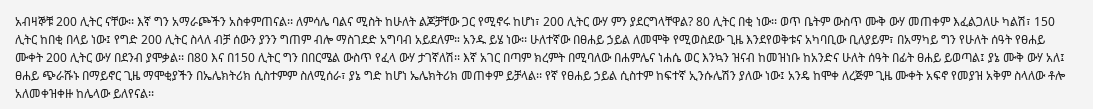አብዛኞቹ 200 ሊትር ናቸው፡፡ እኛ ግን አማራጮችን አስቀምጠናል፡፡ ለምሳሌ ባልና ሚስት ከሁለት ልጆቻቸው ጋር የሚኖሩ ከሆነ፣ 200 ሊትር ውሃ ምን ያደርግላቸዋል? 80 ሊትር በቂ ነው፡፡ ወጥ ቤትም ውስጥ ሙቅ ውሃ መጠቀም እፈልጋለሁ ካልሽ፣ 150 ሊትር ከበቂ በላይ ነው፤ የግድ 200 ሊትር ስላለ ብቻ ሰውን ያንን ግጠም ብሎ ማስገደድ አግባብ አይደለም። አንዱ ይሄ ነው፡፡ ሁለተኛው በፀሐይ ኃይል ለመሞቅ የሚወስደው ጊዜ እንደየወቅቱና አካባቢው ቢለያይም፣ በአማካይ ግን የሁለት ሰዓት የፀሐይ ሙቀት 200 ሊትር ውሃ በደንብ ያሞቃል፡፡ በ80 እና በ150 ሊትር ግን በበርሜል ውስጥ የፈላ ውሃ ታገኛለሽ፡፡ እኛ አገር በጣም ክረምት በሚባለው በሐምሌና ነሐሴ ወር እንኳን ዝናብ ከመዝነቡ ከአንድና ሁለት ሰዓት በፊት ፀሐይ ይወጣል፤ ያኔ ሙቅ ውሃ አለ፤ ፀሐይ ጭራሹኑ በማይኖር ጊዜ ማሞቂያችን በኤሌክትሪክ ሲስተምም ስለሚሰራ፣ ያኔ ግድ ከሆነ ኤሌክትሪክ መጠቀም ይቻላል፡፡ የኛ የፀሐይ ኃይል ሲስተም ከፍተኛ ኢንሱሌሽን ያለው ነው፤ አንዴ ከሞቀ ለረጅም ጊዜ ሙቀት አፍኖ የመያዝ አቅም ስላለው ቶሎ አለመቀዝቀዙ ከሌላው ይለየናል፡፡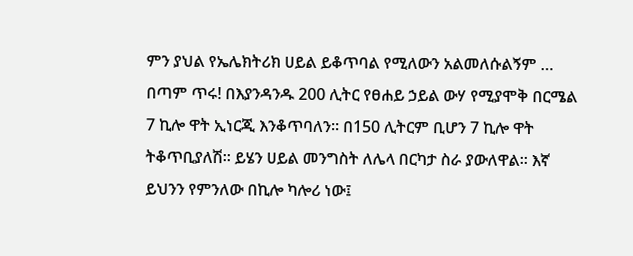ምን ያህል የኤሌክትሪክ ሀይል ይቆጥባል የሚለውን አልመለሱልኝም …
በጣም ጥሩ! በእያንዳንዱ 200 ሊትር የፀሐይ ኃይል ውሃ የሚያሞቅ በርሜል 7 ኪሎ ዋት ኢነርጂ እንቆጥባለን። በ150 ሊትርም ቢሆን 7 ኪሎ ዋት ትቆጥቢያለሽ፡፡ ይሄን ሀይል መንግስት ለሌላ በርካታ ስራ ያውለዋል፡፡ እኛ ይህንን የምንለው በኪሎ ካሎሪ ነው፤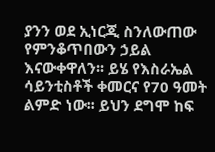ያንን ወደ ኢነርጂ ስንለውጠው የምንቆጥበውን ኃይል እናውቀዋለን፡፡ ይሄ የእስራኤል ሳይንቲስቶች ቀመርና የ70 ዓመት ልምድ ነው፡፡ ይህን ደግሞ ከፍ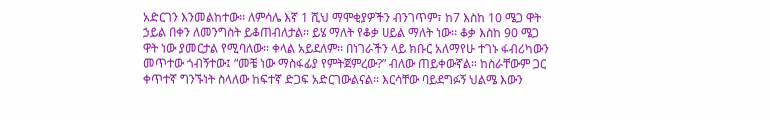አድርገን እንመልከተው፡፡ ለምሳሌ እኛ 1 ሺህ ማሞቂያዎችን ብንገጥም፣ ከ7 እስከ 10 ሜጋ ዋት ኃይል በቀን ለመንግስት ይቆጠብለታል፡፡ ይሄ ማለት የቆቃ ሀይል ማለት ነው፡፡ ቆቃ እስከ 90 ሜጋ ዋት ነው ያመርታል የሚባለው፡፡ ቀላል አይደለም፡፡ በነገራችን ላይ ክቡር አለማየሁ ተገኑ ፋብሪካውን መጥተው ጎብኝተው፤ “መቼ ነው ማስፋፊያ የምትጀምረው?” ብለው ጠይቀውኛል። ከስራቸውም ጋር ቀጥተኛ ግንኙነት ስላለው ከፍተኛ ድጋፍ አድርገውልናል፡፡ እርሳቸው ባይደግፉኝ ህልሜ እውን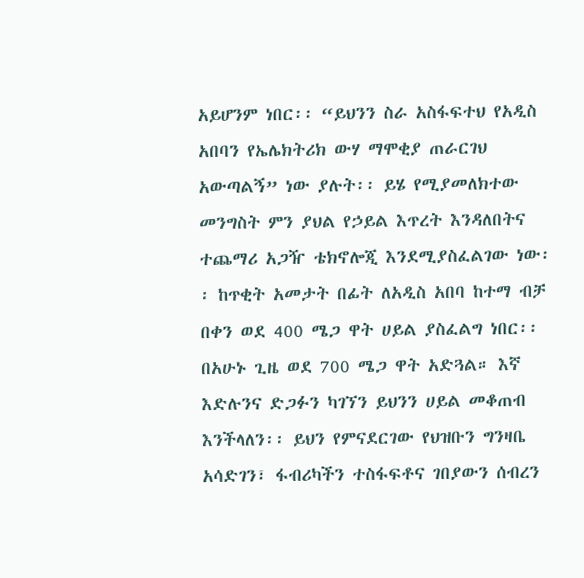አይሆንም ነበር፡፡ “ይህንን ስራ አስፋፍተህ የአዲስ አበባን የኤሌክትሪክ ውሃ ማሞቂያ ጠራርገህ አውጣልኝ” ነው ያሉት፡፡ ይሄ የሚያመለክተው መንግስት ምን ያህል የኃይል እጥረት እንዳለበትና ተጨማሪ አጋዥ ቴክኖሎጂ እንደሚያስፈልገው ነው፡፡ ከጥቂት አመታት በፊት ለአዲስ አበባ ከተማ ብቻ በቀን ወደ 400 ሜጋ ዋት ሀይል ያስፈልግ ነበር፡፡ በአሁኑ ጊዜ ወደ 700 ሜጋ ዋት አድጓል። እኛ እድሉንና ድጋፉን ካገኘን ይህንን ሀይል መቆጠብ እንችላለን፡፡ ይህን የምናደርገው የህዝቡን ግንዛቤ አሳድገን፣ ፋብሪካችን ተስፋፍቶና ገበያውን ሰብረን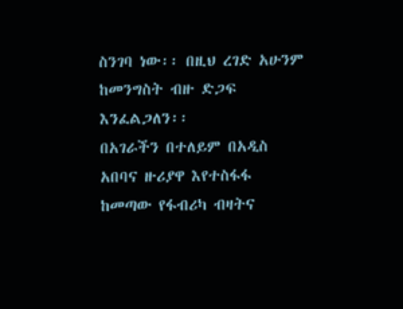ስንገባ ነው፡፡ በዚህ ረገድ አሁንም ከመንግስት ብዙ ድጋፍ እንፈልጋለን፡፡
በአገራችን በተለይም በአዲስ አበባና ዙሪያዋ እየተስፋፋ ከመጣው የፋብሪካ ብዛትና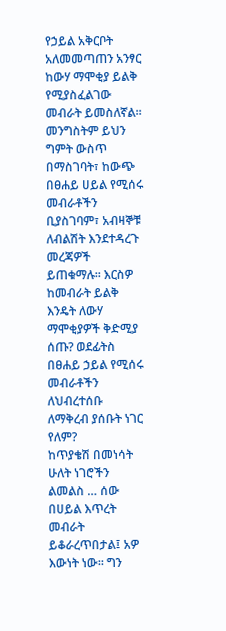የኃይል አቅርቦት አለመመጣጠን አንፃር ከውሃ ማሞቂያ ይልቅ የሚያስፈልገው መብራት ይመስለኛል፡፡ መንግስትም ይህን ግምት ውስጥ በማስገባት፣ ከውጭ በፀሐይ ሀይል የሚሰሩ መብራቶችን ቢያስገባም፣ አብዛኞቹ ለብልሽት እንደተዳረጉ መረጃዎች ይጠቁማሉ፡፡ እርስዎ ከመብራት ይልቅ እንዴት ለውሃ ማሞቂያዎች ቅድሚያ ሰጡ? ወደፊትስ በፀሐይ ኃይል የሚሰሩ መብራቶችን ለህብረተሰቡ ለማቅረብ ያሰቡት ነገር የለም?
ከጥያቄሽ በመነሳት ሁለት ነገሮችን ልመልስ … ሰው በሀይል እጥረት መብራት ይቆራረጥበታል፤ አዎ እውነት ነው፡፡ ግን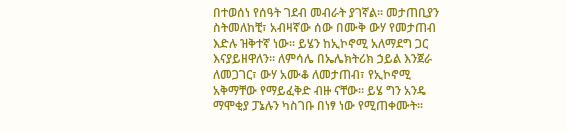በተወሰነ የሰዓት ገደብ መብራት ያገኛል። መታጠቢያን ስትመለከቺ፣ አብዛኛው ሰው በሙቅ ውሃ የመታጠብ እድሉ ዝቅተኛ ነው፡፡ ይሄን ከኢኮኖሚ አለማደግ ጋር እናያይዘዋለን፡፡ ለምሳሌ በኤሌክትሪክ ኃይል እንጀራ ለመጋገር፣ ውሃ አሙቆ ለመታጠብ፣ የኢኮኖሚ አቅማቸው የማይፈቅድ ብዙ ናቸው፡፡ ይሄ ግን አንዴ ማሞቂያ ፓኔሉን ካስገቡ በነፃ ነው የሚጠቀሙት።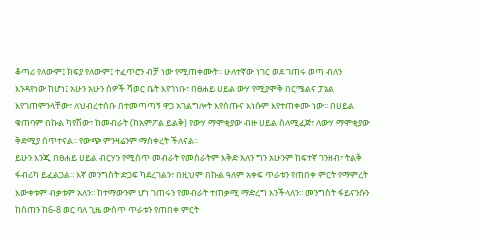ቆጣሪ የለውም፤ ክፍያ የለውም፤ ተፈጥሮን ብቻ ነው የሚጠቀሙት፡፡ ሁለተኛው ነገር ወደ ገጠሩ ወጣ ብለን እንዳየነው ከሆነ፤ አሁን አሁን ሰዎች ሻወር ቤት እየገነቡ፣ በፀሐይ ሀይል ውሃ የሚያሞቅ በርሜልና ፓኔል እየገጠምንላቸው፣ ለህብረተሰቡ በተመጣጣኝ ዋጋ አገልግሎት እየሰጡና እነሱም እየተጠቀሙ ነው፡፡ በሀይል ቁጠባም በኩል ካየሽው፣ ከመብራት (ከአምፖል ይልቅ) የውሃ ማሞቂያው ብዙ ሀይል ስለሚፈጅ፣ ለውሃ ማሞቂያው ቅድሚያ ሰጥተናል፡፡ የውጭ ምንዛሬንም ማስቀረት ችለናል፡፡
ይሁን እንጂ በፀሐይ ሀይል ብርሃን የሚሰጥ መብራት የመስራትም እቅድ አለን ግን አሁንም ከፍተኛ ገንዘብ፣ ትልቅ ፋብሪካ ይፈልጋል፡፡ እኛ መንግስት ድጋፍ ካደረገልን፣ በዚህም በኩል ዓለም አቀፍ ጥራቱን የጠበቀ ምርት የማምረት እውቀቱም ብቃቱም አለን፡፡ ከተማውንም ሆነ ገጠሩን የመብራት ተጠቃሚ ማድረግ እንችላለን፡፡ መንግስት ፋይናንሱን ከሰጠን ከ6-8 ወር ባለ ጊዜ ውስጥ ጥራቱን የጠበቀ ምርት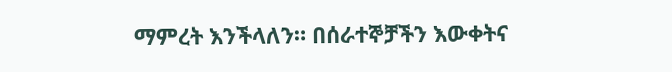ማምረት እንችላለን። በሰራተኞቻችን እውቀትና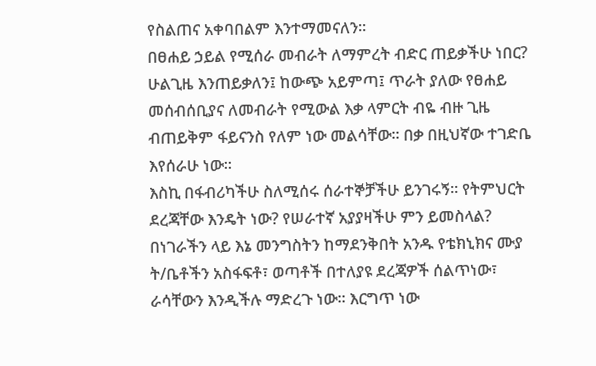የስልጠና አቀባበልም እንተማመናለን፡፡
በፀሐይ ኃይል የሚሰራ መብራት ለማምረት ብድር ጠይቃችሁ ነበር?
ሁልጊዜ እንጠይቃለን፤ ከውጭ አይምጣ፤ ጥራት ያለው የፀሐይ መሰብሰቢያና ለመብራት የሚውል እቃ ላምርት ብዬ ብዙ ጊዜ ብጠይቅም ፋይናንስ የለም ነው መልሳቸው፡፡ በቃ በዚህኛው ተገድቤ እየሰራሁ ነው፡፡
እስኪ በፋብሪካችሁ ስለሚሰሩ ሰራተኞቻችሁ ይንገሩኝ፡፡ የትምህርት ደረጃቸው እንዴት ነው? የሠራተኛ አያያዛችሁ ምን ይመስላል?
በነገራችን ላይ እኔ መንግስትን ከማደንቅበት አንዱ የቴክኒክና ሙያ ት/ቤቶችን አስፋፍቶ፣ ወጣቶች በተለያዩ ደረጃዎች ሰልጥነው፣ ራሳቸውን እንዲችሉ ማድረጉ ነው፡፡ እርግጥ ነው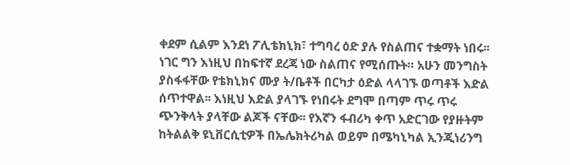ቀደም ሲልም እንደነ ፖሊቴክኒክ፣ ተግባረ ዕድ ያሉ የስልጠና ተቋማት ነበሩ፡፡ ነገር ግን እነዚህ በከፍተኛ ደረጃ ነው ስልጠና የሚሰጡት። አሁን መንግስት ያስፋፋቸው የቴክኒክና ሙያ ት/ቤቶች በርካታ ዕድል ላላገኙ ወጣቶች እድል ሰጥተዋል፡፡ እነዚህ እድል ያላገኙ የነበሩት ደግሞ በጣም ጥሩ ጥሩ ጭንቅላት ያላቸው ልጆች ናቸው፡፡ የእኛን ፋብሪካ ቀጥ አድርገው የያዙትም ከትልልቅ ዩኒቨርሲቲዎች በኤሌክትሪካል ወይም በሜካኒካል ኢንጂነሪንግ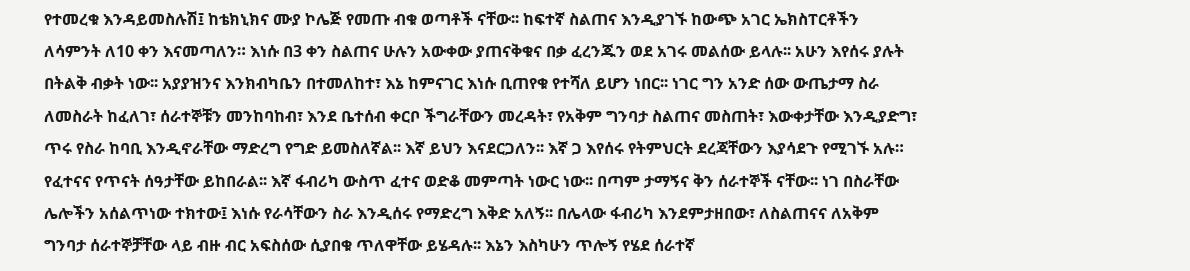የተመረቁ እንዳይመስሉሽ፤ ከቴክኒክና ሙያ ኮሌጅ የመጡ ብቁ ወጣቶች ናቸው፡፡ ከፍተኛ ስልጠና እንዲያገኙ ከውጭ አገር ኤክስፐርቶችን ለሳምንት ለ10 ቀን እናመጣለን። እነሱ በ3 ቀን ስልጠና ሁሉን አውቀው ያጠናቅቁና በቃ ፈረንጁን ወደ አገሩ መልሰው ይላሉ፡፡ አሁን እየሰሩ ያሉት በትልቅ ብቃት ነው፡፡ አያያዝንና እንክብካቤን በተመለከተ፣ እኔ ከምናገር እነሱ ቢጠየቁ የተሻለ ይሆን ነበር፡፡ ነገር ግን አንድ ሰው ውጤታማ ስራ ለመስራት ከፈለገ፣ ሰራተኞቹን መንከባከብ፣ እንደ ቤተሰብ ቀርቦ ችግራቸውን መረዳት፣ የአቅም ግንባታ ስልጠና መስጠት፣ እውቀታቸው እንዲያድግ፣ ጥሩ የስራ ከባቢ እንዲኖራቸው ማድረግ የግድ ይመስለኛል፡፡ እኛ ይህን እናደርጋለን፡፡ እኛ ጋ እየሰሩ የትምህርት ደረጃቸውን እያሳደጉ የሚገኙ አሉ። የፈተናና የጥናት ሰዓታቸው ይከበራል፡፡ እኛ ፋብሪካ ውስጥ ፈተና ወድቆ መምጣት ነውር ነው፡፡ በጣም ታማኝና ቅን ሰራተኞች ናቸው፡፡ ነገ በስራቸው ሌሎችን አሰልጥነው ተክተው፤ እነሱ የራሳቸውን ስራ እንዲሰሩ የማድረግ እቅድ አለኝ፡፡ በሌላው ፋብሪካ እንደምታዘበው፣ ለስልጠናና ለአቅም ግንባታ ሰራተኞቻቸው ላይ ብዙ ብር አፍስሰው ሲያበቁ ጥለዋቸው ይሄዳሉ፡፡ እኔን እስካሁን ጥሎኝ የሄደ ሰራተኛ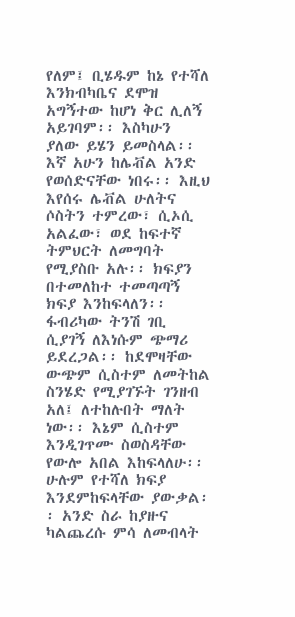የለም፤ ቢሄዱም ከኔ የተሻለ እንክብካቤና ደሞዝ አግኝተው ከሆነ ቅር ሊለኝ አይገባም፡፡ እስካሁን ያለው ይሄን ይመስላል፡፡ እኛ አሁን ከሌቭል አንድ የወሰድናቸው ነበሩ፡፡ እዚህ እየሰሩ ሌቭል ሁለትና ሶስትን ተምረው፣ ሲኦሲ አልፈው፣ ወደ ከፍተኛ ትምህርት ለመግባት የሚያስቡ አሉ፡፡ ክፍያን በተመለከተ ተመጣጣኝ ክፍያ እንከፍላለን፡፡ ፋብሪካው ትንሽ ገቢ ሲያገኝ ለእነሱም ጭማሪ ይደረጋል፡፡ ከደሞዛቸው ውጭም ሲስተም ለመትከል ስንሄድ የሚያገኙት ገንዘብ አለ፤ ለተከሉበት ማለት ነው፡፡ እኔም ሲስተም እንዲገጥሙ ስወስዳቸው የውሎ አበል እከፍላለሁ፡፡ ሁሉም የተሻለ ክፍያ እንደምከፍላቸው ያውቃል፡፡ አንድ ስራ ከያዙና ካልጨረሱ ምሳ ለመብላት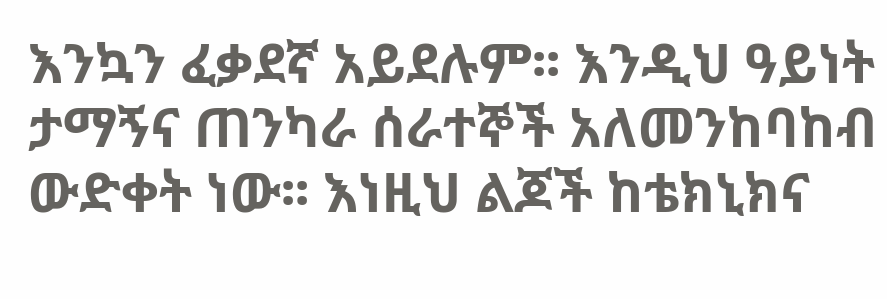እንኳን ፈቃደኛ አይደሉም፡፡ እንዲህ ዓይነት ታማኝና ጠንካራ ሰራተኞች አለመንከባከብ ውድቀት ነው፡፡ እነዚህ ልጆች ከቴክኒክና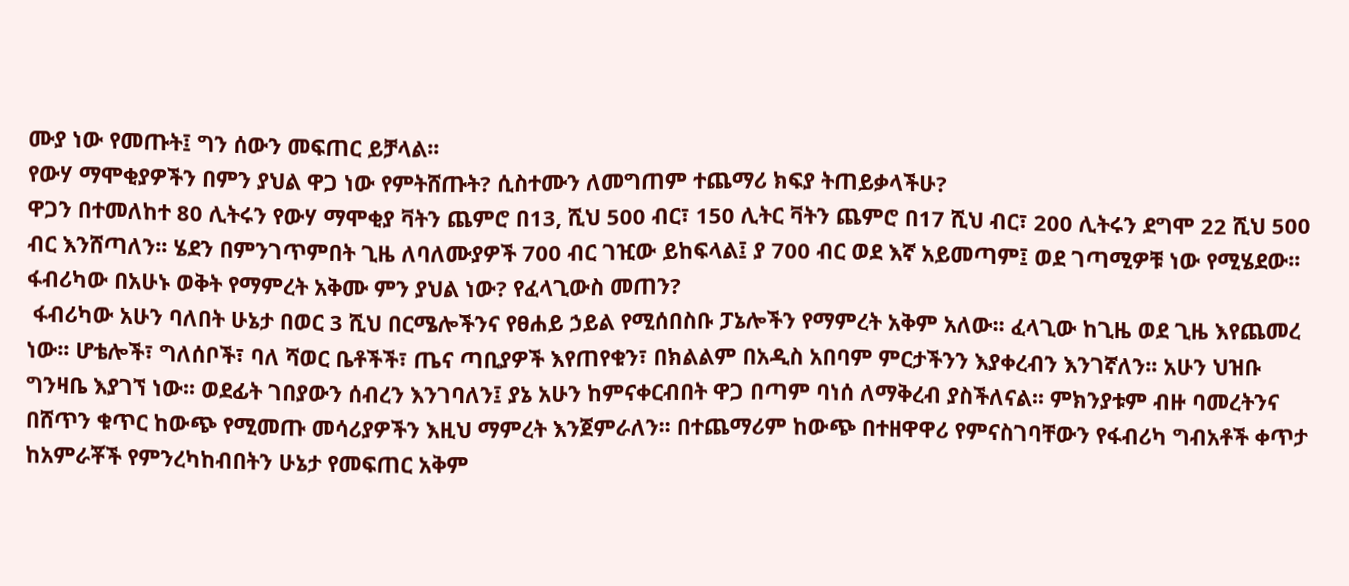ሙያ ነው የመጡት፤ ግን ሰውን መፍጠር ይቻላል፡፡
የውሃ ማሞቂያዎችን በምን ያህል ዋጋ ነው የምትሸጡት? ሲስተሙን ለመግጠም ተጨማሪ ክፍያ ትጠይቃላችሁ?
ዋጋን በተመለከተ 80 ሊትሩን የውሃ ማሞቂያ ቫትን ጨምሮ በ13, ሺህ 500 ብር፣ 150 ሊትር ቫትን ጨምሮ በ17 ሺህ ብር፣ 200 ሊትሩን ደግሞ 22 ሺህ 500 ብር እንሸጣለን፡፡ ሄደን በምንገጥምበት ጊዜ ለባለሙያዎች 700 ብር ገዢው ይከፍላል፤ ያ 700 ብር ወደ እኛ አይመጣም፤ ወደ ገጣሚዎቹ ነው የሚሄደው፡፡
ፋብሪካው በአሁኑ ወቅት የማምረት አቅሙ ምን ያህል ነው? የፈላጊውስ መጠን?
 ፋብሪካው አሁን ባለበት ሁኔታ በወር 3 ሺህ በርሜሎችንና የፀሐይ ኃይል የሚሰበስቡ ፓኔሎችን የማምረት አቅም አለው፡፡ ፈላጊው ከጊዜ ወደ ጊዜ እየጨመረ ነው፡፡ ሆቴሎች፣ ግለሰቦች፣ ባለ ሻወር ቤቶችች፣ ጤና ጣቢያዎች እየጠየቁን፣ በክልልም በአዲስ አበባም ምርታችንን እያቀረብን እንገኛለን፡፡ አሁን ህዝቡ ግንዛቤ እያገኘ ነው፡፡ ወደፊት ገበያውን ሰብረን እንገባለን፤ ያኔ አሁን ከምናቀርብበት ዋጋ በጣም ባነሰ ለማቅረብ ያስችለናል፡፡ ምክንያቱም ብዙ ባመረትንና በሸጥን ቁጥር ከውጭ የሚመጡ መሳሪያዎችን እዚህ ማምረት እንጀምራለን፡፡ በተጨማሪም ከውጭ በተዘዋዋሪ የምናስገባቸውን የፋብሪካ ግብአቶች ቀጥታ ከአምራቾች የምንረካከብበትን ሁኔታ የመፍጠር አቅም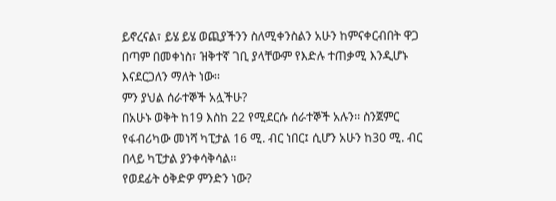ይኖረናል፣ ይሄ ይሄ ወጪያችንን ስለሚቀንስልን አሁን ከምናቀርብበት ዋጋ በጣም በመቀነስ፣ ዝቅተኛ ገቢ ያላቸውም የእድሉ ተጠቃሚ እንዲሆኑ እናደርጋለን ማለት ነው፡፡
ምን ያህል ሰራተኞች አሏችሁ?
በአሁኑ ወቅት ከ19 እስከ 22 የሚደርሱ ሰራተኞች አሉን፡፡ ስንጀምር የፋብሪካው መነሻ ካፒታል 16 ሚ. ብር ነበር፤ ሲሆን አሁን ከ30 ሚ. ብር በላይ ካፒታል ያንቀሳቅሳል፡፡
የወደፊት ዕቅድዎ ምንድን ነው?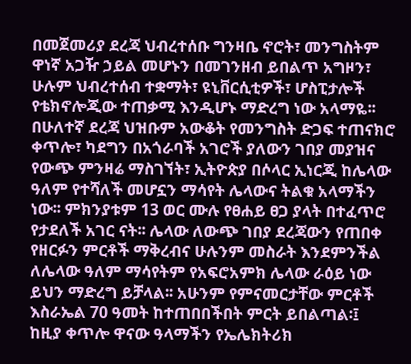በመጀመሪያ ደረጃ ህብረተሰቡ ግንዛቤ ኖሮት፣ መንግስትም ዋነኛ አጋዥ ኃይል መሆኑን በመገንዘብ ይበልጥ አግዞን፣ ሁሉም ህብረተሰብ ተቋማት፣ ዩኒቨርሲቲዎች፣ ሆስፒታሎች የቴክኖሎጂው ተጠቃሚ እንዲሆኑ ማድረግ ነው አላማዬ፡፡ በሁለተኛ ደረጃ ህዝቡም አውቆት የመንግስት ድጋፍ ተጠናክሮ ቀጥሎ፣ ካደግን በአጎራባች አገሮች ያለውን ገበያ መያዝና የውጭ ምንዛሬ ማስገኘት፣ ኢትዮጵያ በሶላር ኢነርጂ ከሌላው ዓለም የተሻለች መሆኗን ማሳየት ሌላውና ትልቁ አላማችን ነው፡፡ ምክንያቱም 13 ወር ሙሉ የፀሐይ ፀጋ ያላት በተፈጥሮ የታደለች አገር ናት፡፡ ሌላው ለውጭ ገበያ ደረጃውን የጠበቀ የዘርፉን ምርቶች ማቅረብና ሁሉንም መስራት እንደምንችል ለሌላው ዓለም ማሳየትም የአፍሮአምክ ሌላው ራዕይ ነው ይህን ማድረግ ይቻላል፡፡ አሁንም የምናመርታቸው ምርቶች እስራኤል 70 ዓመት ከተጠበበችበት ምርት ይበልጣል፡፤
ከዚያ ቀጥሎ ዋናው ዓላማችን የኤሌክትሪክ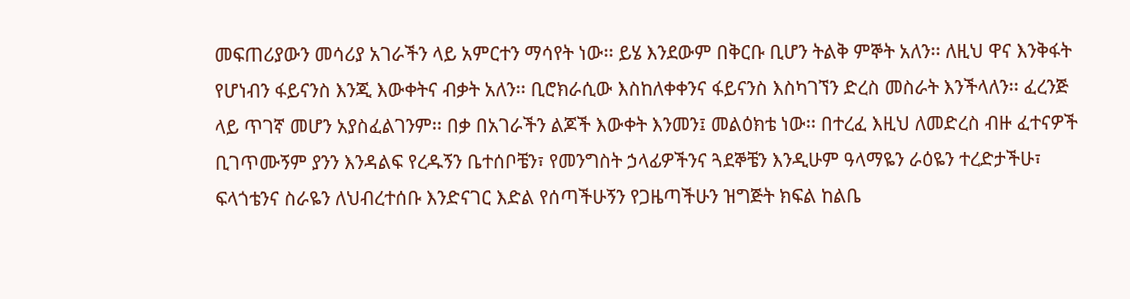መፍጠሪያውን መሳሪያ አገራችን ላይ አምርተን ማሳየት ነው፡፡ ይሄ እንደውም በቅርቡ ቢሆን ትልቅ ምኞት አለን፡፡ ለዚህ ዋና እንቅፋት የሆነብን ፋይናንስ እንጂ እውቀትና ብቃት አለን፡፡ ቢሮክራሲው እስከለቀቀንና ፋይናንስ እስካገኘን ድረስ መስራት እንችላለን፡፡ ፈረንጅ ላይ ጥገኛ መሆን አያስፈልገንም፡፡ በቃ በአገራችን ልጆች እውቀት እንመን፤ መልዕክቴ ነው፡፡ በተረፈ እዚህ ለመድረስ ብዙ ፈተናዎች ቢገጥሙኝም ያንን እንዳልፍ የረዱኝን ቤተሰቦቼን፣ የመንግስት ኃላፊዎችንና ጓደኞቼን እንዲሁም ዓላማዬን ራዕዬን ተረድታችሁ፣ ፍላጎቴንና ስራዬን ለህብረተሰቡ እንድናገር እድል የሰጣችሁኝን የጋዜጣችሁን ዝግጅት ክፍል ከልቤ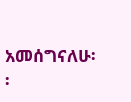አመሰግናለሁ፡፡